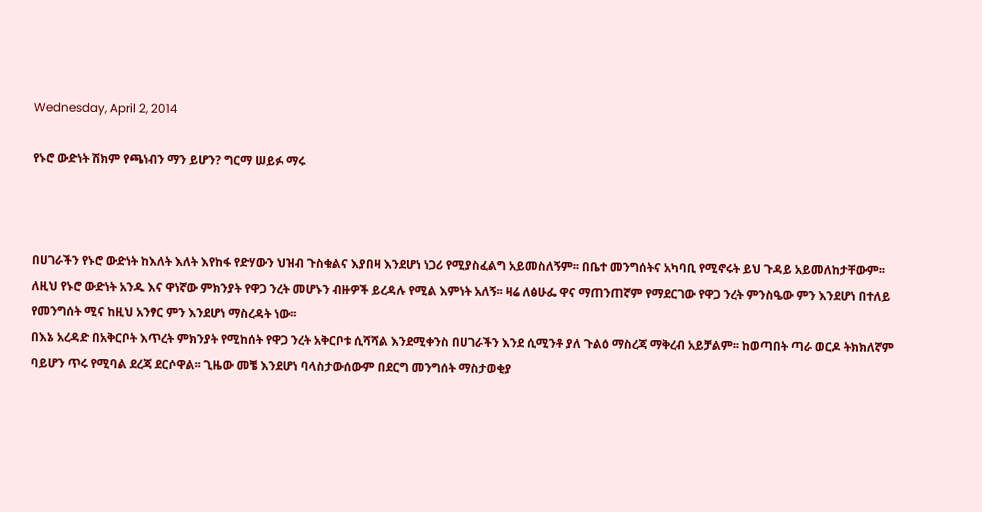Wednesday, April 2, 2014

የኑሮ ውድነት ሽክም የጫነብን ማን ይሆን? ግርማ ሠይፉ ማሩ



በሀገራችን የኑሮ ውድነት ከእለት እለት እየከፋ የድሃውን ህዝብ ጉስቁልና እያበዛ እንደሆነ ነጋሪ የሚያስፈልግ አይመስለኝም፡፡ በቤተ መንግሰትና አካባቢ የሚኖሩት ይህ ጉዳይ አይመለከታቸውም፡፡ ለዚህ የኑሮ ውድነት አንዱ እና ዋነኛው ምክንያት የዋጋ ንረት መሆኑን ብዙዎች ይረዳሉ የሚል እምነት አለኝ፡፡ ዛሬ ለፅሁፌ ዋና ማጠንጠኛም የማደርገው የዋጋ ንረት ምንስዔው ምን እንደሆነ በተለይ የመንግሰት ሚና ከዚህ አንፃር ምን እንደሆነ ማስረዳት ነው፡፡
በእኔ አረዳድ በአቅርቦት እጥረት ምክንያት የሚከሰት የዋጋ ንረት አቅርቦቱ ሲሻሻል እንደሚቀንስ በሀገራችን እንደ ሲሚንቶ ያለ ጉልዕ ማስረጃ ማቅረብ አይቻልም፡፡ ከወጣበት ጣራ ወርዶ ትክክለኛም ባይሆን ጥሩ የሚባል ደረጃ ደርሶዋል፡፡ ጊዜው መቼ እንደሆነ ባላስታውሰውም በደርግ መንግሰት ማስታወቂያ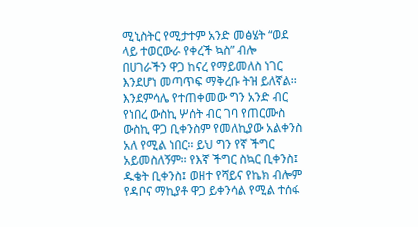ሚኒስትር የሚታተም አንድ መፅሄት “ወደ ላይ ተወርውራ የቀረች ኳስ” ብሎ በሀገራችን ዋጋ ከናረ የማይመለስ ነገር እንደሆነ መጣጥፍ ማቅረቡ ትዝ ይለኛል፡፡ እንደምሳሌ የተጠቀመው ግን አንድ ብር የነበረ ውስኪ ሦሰት ብር ገባ የጠርሙስ ውስኪ ዋጋ ቢቀንስም የመለኪያው አልቀንስ አለ የሚል ነበር፡፡ ይህ ግን የኛ ችግር አይመስለኝም፡፡ የእኛ ችግር ስኳር ቢቀንስ፤ ዱቄት ቢቀንስ፤ ወዘተ የሻይና የኬክ ብሎም የዳቦና ማኪያቶ ዋጋ ይቀንሳል የሚል ተሰፋ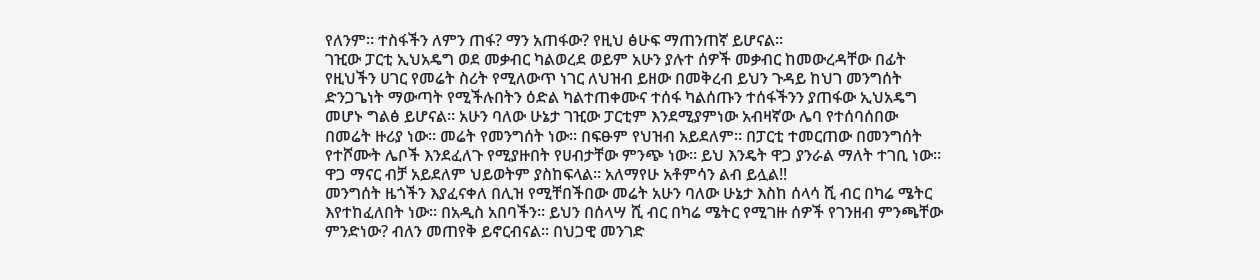የለንም፡፡ ተስፋችን ለምን ጠፋ? ማን አጠፋው? የዚህ ፅሁፍ ማጠንጠኛ ይሆናል፡፡
ገዢው ፓርቲ ኢህአዴግ ወደ መቃብር ካልወረደ ወይም አሁን ያሉተ ሰዎች መቃብር ከመውረዳቸው በፊት የዚህችን ሀገር የመሬት ስሪት የሚለውጥ ነገር ለህዝብ ይዘው በመቅረብ ይህን ጉዳይ ከህገ መንግሰት ድንጋጌነት ማውጣት የሚችሉበትን ዕድል ካልተጠቀሙና ተሰፋ ካልሰጡን ተሰፋችንን ያጠፋው ኢህአዴግ መሆኑ ግልፅ ይሆናል፡፡ አሁን ባለው ሁኔታ ገዢው ፓርቲም እንደሚያምነው አብዛኛው ሌባ የተሰባሰበው በመሬት ዙሪያ ነው፡፡ መሬት የመንግሰት ነው፡፡ በፍፁም የህዝብ አይደለም፡፡ በፓርቲ ተመርጠው በመንግሰት የተሾሙት ሌቦች እንደፈለጉ የሚያዙበት የሀብታቸው ምንጭ ነው፡፡ ይህ እንዴት ዋጋ ያንራል ማለት ተገቢ ነው፡፡ ዋጋ ማናር ብቻ አይደለም ህይወትም ያስከፍላል፡፡ አለማየሁ አቶምሳን ልብ ይሏል!!
መንግሰት ዜጎችን እያፈናቀለ በሊዝ የሚቸበችበው መሬት አሁን ባለው ሁኔታ እስከ ሰላሳ ሺ ብር በካሬ ሜትር እየተከፈለበት ነው፡፡ በአዲስ አበባችን፡፡ ይህን በሰላሣ ሺ ብር በካሬ ሜትር የሚገዙ ሰዎች የገንዘብ ምንጫቸው ምንድነው? ብለን መጠየቅ ይኖርብናል፡፡ በህጋዊ መንገድ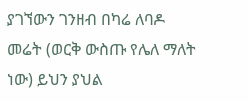ያገኘውን ገንዘብ በካሬ ለባዶ መሬት (ወርቅ ውስጡ የሌለ ማለት ነው) ይህን ያህል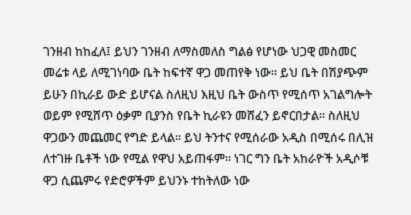ገንዘብ ከከፈለ፤ ይህን ገንዘብ ለማስመለስ ግልፅ የሆነው ህጋዊ መስመር መሬቱ ላይ ለሚገነባው ቤት ከፍተኛ ዋጋ መጠየቅ ነው፡፡ ይህ ቤት በሽያጭም ይሁን በኪራይ ውድ ይሆናል ስለዚህ እዚህ ቤት ውስጥ የሚሰጥ አገልግሎት ወይም የሚሸጥ ዕቃም ቢያንስ የቤት ኪራዩን መሸፈን ይኖርበታል፡፡ ስለዚህ ዋጋውን መጨመር የግድ ይላል፡፡ ይህ ትንተና የሚሰራው አዲስ በሚሰሩ በሊዝ ለተገዙ ቤቶች ነው የሚል የዋህ አይጠፋም፡፡ ነገር ግን ቤት አከራዮች አዲሶቹ ዋጋ ሲጨምሩ የድሮዎችም ይህንኑ ተከትለው ነው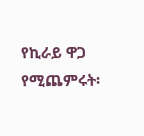የኪራይ ዋጋ የሚጨምሩት፡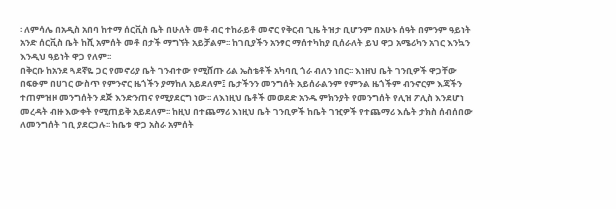፡ ለምሳሌ በአዲስ አበባ ከተማ ሰርቪስ ቤት በሁለት መቶ ብር ተከራይቶ መኖር የቅርብ ጊዜ ትዝታ ቢሆንም በአሁኑ ሰዓት በምንም ዓይነት አንድ ሰርቪስ ቤት ከሺ አምሰት መቶ በታች ማግኘት አይቻልም፡፡ ከገቢያችን አንፃር ማሰተካከያ ቢሰራለት ይህ ዋጋ አሜሪካን አገር እንኳን እንዲህ ዓይነት ዋጋ የለም፡፡
በቅርቡ ከአንደ ጓደኛዬ ጋር የመኖሪያ ቤት ገንብተው የሚሸጡ ሪል ኤስቴቶች አካባቢ ጎራ ብለን ነበር፡፡ እነዘህ ቤት ገንቢዎች ዋጋቸው በፍፁም በሀገር ውስጥ የምንኖር ዜጎችን ያማከለ አይደለም፤ ቤታችንን መንግሰት አይሰራልንም የምንል ዜጎችም ብንኖርም እጃችን ተጠምዝዞ መንግሰትን ደጅ እንድንጠና የሚያደርግ ነው፡፡ ለእነዚህ ቤቶች መወደድ አንዱ ምክንያት የመንግሰት የሊዝ ፖሊስ እንደሆነ መረዳት ብዙ እውቀት የሚጠይቅ አይደለም፡፡ ከዚህ በተጨማሪ እነዚህ ቤት ገንቢዎች ከቤት ገዢዎች የተጨማሪ እሴት ታክስ ሰብሰበው ለመንግሰት ገቢ ያደርጋሉ፡፡ ከቤቱ ዋጋ አስራ አምሰት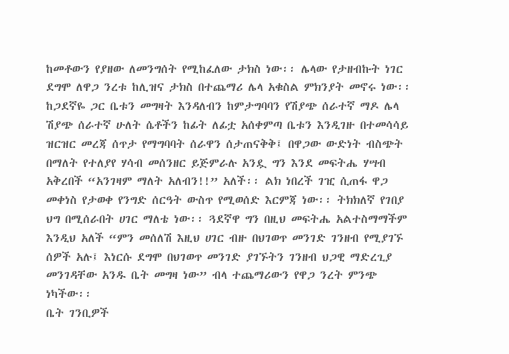ከመቶውን የያዘው ለመንግሰት የሚከፈለው ታክስ ነው፡፡ ሌላው የታዘብኩት ነገር ደግሞ ለዋጋ ንረቱ ከሊዝና ታክስ በተጨማሪ ሌላ አቁስል ምክንያት መኖሩ ነው፡፡ ከጋደኛዬ ጋር ቤቱን መግዛት እንዳለብን ከምታግባባን የሽያጭ ሰራተኛ ማዶ ሌላ ሽያጭ ሰራተኛ ሁለት ሴቶችን ከፊት ለፊቷ አሰቀምጣ ቤቱን እንዲገዙ በተመሳሳይ ዝርዝር መረጃ ሰጥታ የማግባባት ሰራዋን ሰታጠናቅቅ፤ በዋጋው ውድነት ብስጭት በማለት የተለያየ ሃሳብ መሰንዘር ይጅምራሉ አንዷ ግን እንደ መፍትሔ ሃሣብ አቅረበች “አንገዛም ማለት አለብን!!” አለች፡፡ ልክ ነበረች ገዢ ሲጠፋ ዋጋ መቀነስ የታወቀ የንግድ ሰርዓት ውስጥ የሚወሰድ እርምጃ ነው፡፡ ትክክለኛ የገበያ ህግ በሚሰራበት ሀገር ማለቴ ነው፡፡ ጓደኛዋ ግን በዚህ መፍትሔ አልተስማማችም እንዲህ አለች “ምን መሰለሽ እዚህ ሀገር ብዙ በህገወጥ መንገድ ገንዘብ የሚያገኙ ሰዎች አሉ፤ እነርሱ ደግሞ በህገወጥ መንገድ ያገኙትን ገንዘብ ህጋዊ ማድረጊያ መንገዳቸው አንዱ ቤት መግዛ ነው” ብላ ተጨማሪውን የዋጋ ንረት ምንጭ ነካችው፡፡
ቤት ገንቢዎች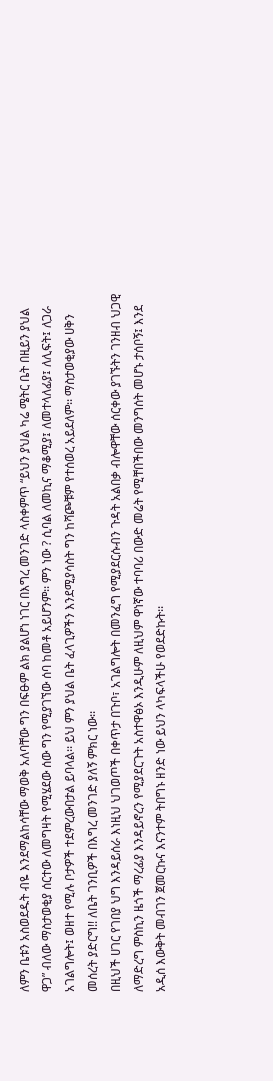ለምን ቤቱን አስወደዱት ብዬ እንደማልከሳቸው ማወቅ አለባቸው ግን በፍፁም ልክ ያልሆነ ነገር በእግረ መንገድ ላስቀምጥ “ይህን ያህል ካሬ ሜትር ቤት በዚይን ያህል ዋጋ” ብለው ማስታወቂያ ሰርተው ለመግዛት የሚሄደው ሰው ግን የሚያገኘው ሰባ ከመቶ አይሆንም፡፡ ምን ነው ? ሲባል ለመኪና ማቆሚያ፤ ለመተላለፊያ፤ ለሊፍት፤ ለጋራ አገልግሎት፤ ወዘተ የሚሉ ቦታዎች ተደምረውበታል ይባላል፡፡ ይህ ምን ያህል ቤት ፈላጊዎችን እንደሚያሳስት ግን ከሻጮቹም የተሰወረ አይደለም፡፡ ማስታወቂያው ሀቅን መሰረት ያድርግ!! ለቤት ገንቢዎች በእግረ መንገድ ያለኝ ምክር ነው፡፡
በዚህች ሀገር የገበያ ህግ እንዳይሰራ እነዚህ ህገወጦች በቀጥታ በጉቦ፣ አገልግሎት በመንፈግ የሚያደርሱብን ጉዳት አልበቃ ብሎዋቸው ሰርቀው ያገኙትን ገንዘብ ህጋዊ ለማድረግ ምስኪን ዜጎች ማረፊያ እንዳይኖረን የሚያደርጉት አስተዋፅኦ እንዲሁም ለዚህም ዋነኛው ተባባሪ በውድ መሬት የሚቸበችበው መንግሰት መሆኑ ታሰቦኝ፤ እንደ አዲሰ እውቅት መብገን ጀመርኩና እናንተም ትበግኑ ዘንድ ነው ይህን ላካፍላችሁ የወደድኩት፡፡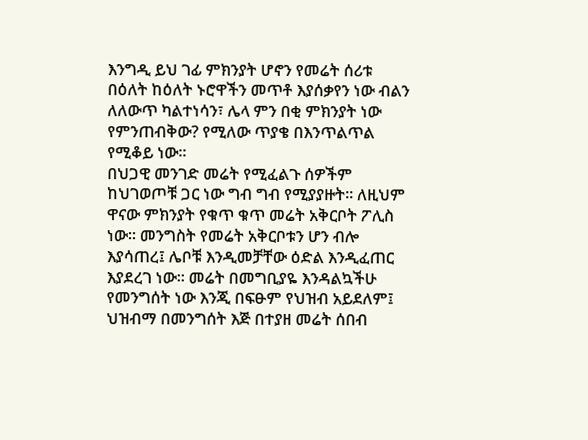እንግዲ ይህ ገፊ ምክንያት ሆኖን የመሬት ሰሪቱ በዕለት ከዕለት ኑሮዋችን መጥቶ እያሰቃየን ነው ብልን ለለውጥ ካልተነሳን፣ ሌላ ምን በቂ ምክንያት ነው የምንጠብቅው? የሚለው ጥያቄ በእንጥልጥል የሚቆይ ነው፡፡
በህጋዊ መንገድ መሬት የሚፈልጉ ሰዎችም ከህገወጦቹ ጋር ነው ግብ ግብ የሚያያዙት፡፡ ለዚህም ዋናው ምክንያት የቁጥ ቁጥ መሬት አቅርቦት ፖሊስ ነው፡፡ መንግስት የመሬት አቅርቦቱን ሆን ብሎ እያሳጠረ፤ ሌቦቹ እንዲመቻቸው ዕድል እንዲፈጠር እያደረገ ነው፡፡ መሬት በመግቢያዬ እንዳልኳችሁ የመንግሰት ነው እንጂ በፍፁም የህዝብ አይደለም፤ ህዝብማ በመንግሰት እጅ በተያዘ መሬት ሰበብ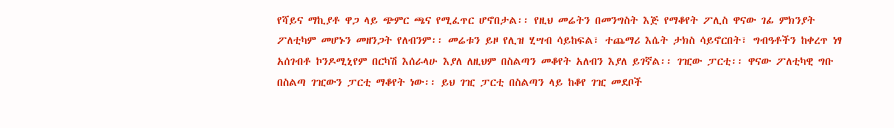የሻይና ማኪያቶ ዋጋ ላይ ጭምር ጫና የሚፈጥር ሆኖበታል፡፡ የዚህ መሬትን በመንግስት እጅ የማቆየት ፖሊስ ዋናው ገፊ ምክንያት ፖለቲካም መሆኑን መዘንጋት የለብንም፡፡ መሬቱን ይዞ የሊዝ ሂሣብ ሳይከፍል፣ ተጨማሪ እሴት ታክስ ሳይኖርበት፣ ግብዓቶችን ከቀረጥ ነፃ አሰገብቶ ኮንዶሚኒየም በርካሽ እሰራላሁ እያለ ለዚህም በስልጣን መቆየት አለብን እያለ ይገኛል፡፡ ገዢው ፓርቲ፡፡ ዋናው ፖለቲካዊ ግቡ በስልጣ ገዢውን ፓርቲ ማቆየት ነው፡፡ ይህ ገዢ ፓርቲ በስልጣን ላይ ከቆየ ገዢ መደቦች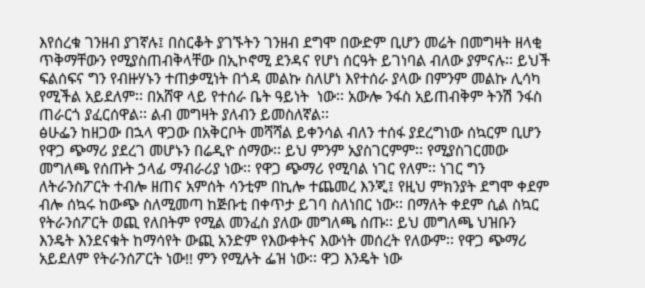እየሰረቁ ገንዘብ ያገኛሉ፤ በስርቆት ያገኙትን ገንዘብ ደግሞ በውድም ቢሆን መሬት በመግዛት ዘላቂ ጥቅማቸውን የሚያስጠብቅላቸው በኢኮኖሚ ደንዳና የሆነ ሰርዓት ይገነባል ብለው ያምናሉ፡፡ ይህች ፍልሰፍና ግን የብዙሃኑን ተጠቃሚነት በጎዳ መልኩ ስለሆነ እየተሰራ ያላው በምንም መልኩ ሊሳካ የሚችል አይደለም፡፡ በአሸዋ ላይ የተሰራ ቤት ዓይነት  ነው፡፡ አውሎ ንፋስ አይጠብቅም ትንሽ ንፋስ ጠራርጎ ያፈርሰዋል፡፡ ልብ መግዛት ያለብን ይመስለኛል፡፡
ፅሁፌን ከዘጋው በኋላ ዋጋው በአቅርቦት መሻሻል ይቀንሳል ብለን ተሰፋ ያደረግነው ሰኳርም ቢሆን የዋጋ ጭማሪ ያደረገ መሆኑን በሬዲዮ ሰማው፡፡ ይህ ምንም አያስገርምም፡፡ የሚያስገርመው መግለጫ የሰጡት ኃላፊ ማብራሪያ ነው፡፡ የዋጋ ጭማሪ የሚባል ነገር የለም፡፡ ነገር ግን ለትራንስፖርት ተብሎ ዘጠና አምሰት ሳንቲም በኪሎ ተጨመረ እንጂ፤ የዚህ ምክንያት ደግሞ ቀደም ብሎ ሰኳሩ ከውጭ ስለሚመጣ ከጅቡቲ በቀጥታ ይገባ ስለነበር ነው፡፡ በማለት ቀደም ሲል ስኳር የትራንሰፖርት ወጪ የለበትም የሚል መንፈስ ያለው መግለጫ ሰጡ፡፡ ይህ መግለጫ ህዝቡን እንዴት እንደናቁት ከማሳየት ውጪ አንድም የእውቀትና እውነት መሰረት የለውም፡፡ የዋጋ ጭማሪ አይደለም የትራንሰፖርት ነው!! ምን የሚሉት ፌዝ ነው፡፡ ዋጋ እንዴት ነው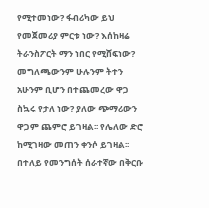የሚተመነው? ፋብሪካው ይህ የመጀመሪያ ምርቱ ነው? እሰከዛሬ ትራንስፖርት ማን ነበር የሚሸፍነው? መግለጫውንም ሁሉንም ትተን አሁንም ቢሆን በተጨመረው ዋጋ ስኳሩ የታለ ነው? ያለው ጭማሪውን ዋጋም ጨምሮ ይገዛል፡፡ የሌለው ድሮ ከሚገዛው መጠን ቀንሶ ይገዛል፡፡ በተለይ የመንግሰት ሰራተኛው በቅርቡ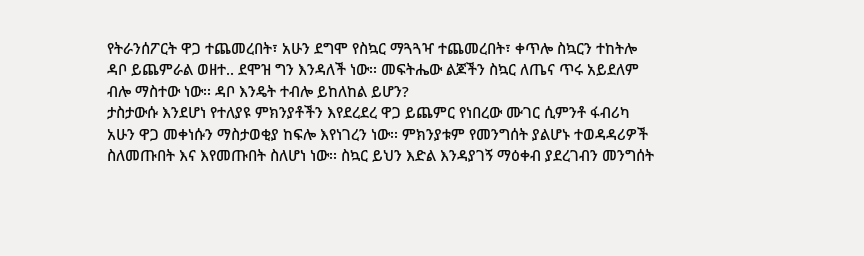የትራንሰፖርት ዋጋ ተጨመረበት፣ አሁን ደግሞ የስኳር ማጓጓዣ ተጨመረበት፣ ቀጥሎ ስኳርን ተከትሎ ዳቦ ይጨምራል ወዘተ.. ደሞዝ ግን እንዳለች ነው፡፡ መፍትሔው ልጆችን ስኳር ለጤና ጥሩ አይደለም ብሎ ማስተው ነው፡፡ ዳቦ እንዴት ተብሎ ይከለከል ይሆን?
ታስታውሱ እንደሆነ የተለያዩ ምክንያቶችን እየደረደረ ዋጋ ይጨምር የነበረው ሙገር ሲምንቶ ፋብሪካ አሁን ዋጋ መቀነሱን ማስታወቂያ ከፍሎ እየነገረን ነው፡፡ ምክንያቱም የመንግሰት ያልሆኑ ተወዳዳሪዎች ስለመጡበት እና እየመጡበት ስለሆነ ነው፡፡ ስኳር ይህን እድል እንዳያገኝ ማዕቀብ ያደረገብን መንግሰት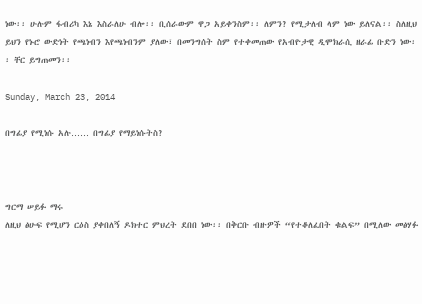ነው፡፡ ሁሉም ፋብሪካ እኔ እስራለሁ ብሎ፡፡ ቢሰራውም ዋጋ አይቀንስም፡፡ ለምን? የሚታለብ ላም ነው ይለናል፡፡ ስለዚህ ይህን የኑሮ ውድነት የጫነብን እየጫነብንም ያለው፣ በመንግሰት ስም የተቀመጠው የአብዮታዊ ዲሞክራሲ ዘራፊ ቡድን ነው፡፡ ቸር ይግጠመን፡፡

Sunday, March 23, 2014

በግፊያ የሚነሱ አሉ…… በግፊያ የማይነሱትስ?



ግርማ ሠይፉ ማሩ
ለዚህ ፅሁፍ የሚሆን ርዕስ ያቀበለኝ ዶክተር ምህረት ደበበ ነው፡፡ በቅርቡ ብዙዎች “የተቆለፈበት ቁልፍ” በሚለው መፅሃፉ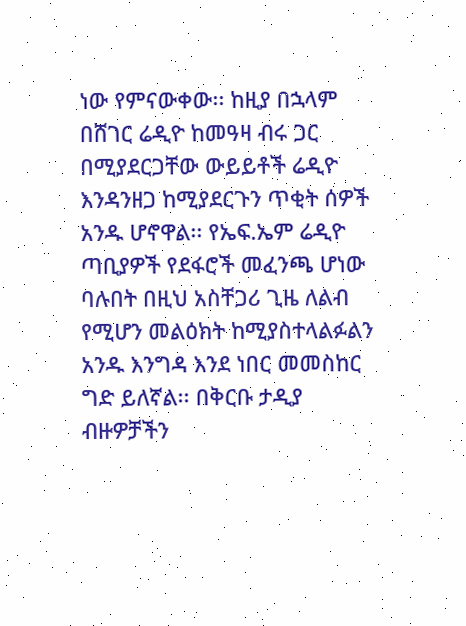ነው የምናውቀው፡፡ ከዚያ በኋላም በሸገር ሬዲዮ ከመዓዛ ብሩ ጋር በሚያደርጋቸው ውይይቶች ሬዲዮ እንዳንዘጋ ከሚያደርጉን ጥቂት ሰዎች አንዱ ሆኖዋል፡፡ የኤፍ.ኤም ሬዲዮ ጣቢያዎች የደፋሮች መፈንጫ ሆነው ባሉበት በዚህ አስቸጋሪ ጊዜ ለልብ የሚሆን መልዕክት ከሚያስተላልፉልን አንዱ እንግዳ እንደ ነበር መመስከር ግድ ይለኛል፡፡ በቅርቡ ታዲያ ብዙዎቻችን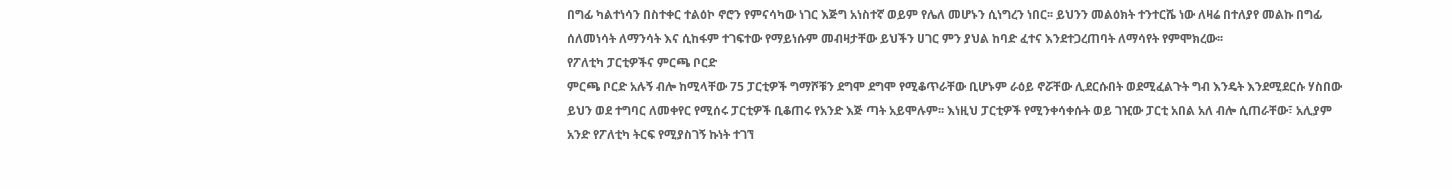በግፊ ካልተነሳን በስተቀር ተልዕኮ ኖሮን የምናሳካው ነገር እጅግ አነስተኛ ወይም የሌለ መሆኑን ሲነግረን ነበር፡፡ ይህንን መልዕክት ተንተርሼ ነው ለዛሬ በተለያየ መልኩ በግፊ ሰለመነሳት ለማንሳት እና ሲከፋም ተገፍተው የማይነሱም መብዛታቸው ይህችን ሀገር ምን ያህል ከባድ ፈተና እንደተጋረጠባት ለማሳየት የምሞክረው፡፡
የፖለቲካ ፓርቲዎችና ምርጫ ቦርድ
ምርጫ ቦርድ አሉኝ ብሎ ከሚላቸው 75 ፓርቲዎች ግማሾቹን ደግሞ ደግሞ የሚቆጥራቸው ቢሆኑም ራዕይ ኖሯቸው ሊደርሱበት ወደሚፈልጉት ግብ እንዴት እንደሚደርሱ ሃስበው ይህን ወደ ተግባር ለመቀየር የሚሰሩ ፓርቲዎች ቢቆጠሩ የአንድ እጅ ጣት አይሞሉም፡፡ እነዚህ ፓርቲዎች የሚንቀሳቀሱት ወይ ገዢው ፓርቲ አበል አለ ብሎ ሲጠራቸው፣ አሊያም አንድ የፖለቲካ ትርፍ የሚያስገኝ ኩነት ተገኘ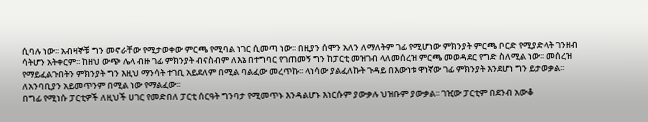ሲባሉ ነው፡፡ አብዛኞቹ ግን መኖራቸው የሚታወቀው ምርጫ የሚባል ነገር ሲመጣ ነው፡፡ በዚያን ሰሞን አለን ለማለትም ገፊ የሚሆነው ምክንያት ምርጫ ቦርድ የሚያድላት ገንዘብ ሳትሆን አትቀርም፡፡ ከዘህ ውጭ ሌላ ብዙ ገፊ ምክንያት ብናስብም ለእኔ በተግባር የገጠመኝ ግን ከፓርቲ መዝገብ ላለመሰረዝ ምርጫ መወዳደር የግድ ስለሚል ነው፡፡ መሰረዝ የማይፈልጉበትን ምክንያት ግን እዚህ ማንሳት ተገቢ አይደለም በሚል ባልፈው መረጥኩ፡፡ ላነሳው ያልፈለኩት ጉዳይ በእውነቱ ዋነኛው ገፊ ምክንያት እንደሆነ ግን ይታወቃል፡፡ ለአንባቢያን አይመጥንም በሚል ነው የማልፈው፡፡
በግፊ የሚነሱ ፓርቲዎች ለዚህች ሀገር የመድበለ ፓርቲ ሰርዓት ግንባታ የሚመጥኑ እንዳልሆኑ እነርሱም ያውቃሉ ህዝቡም ያውቃል፡፡ ገዢው ፓርቲም በደንብ አውቆ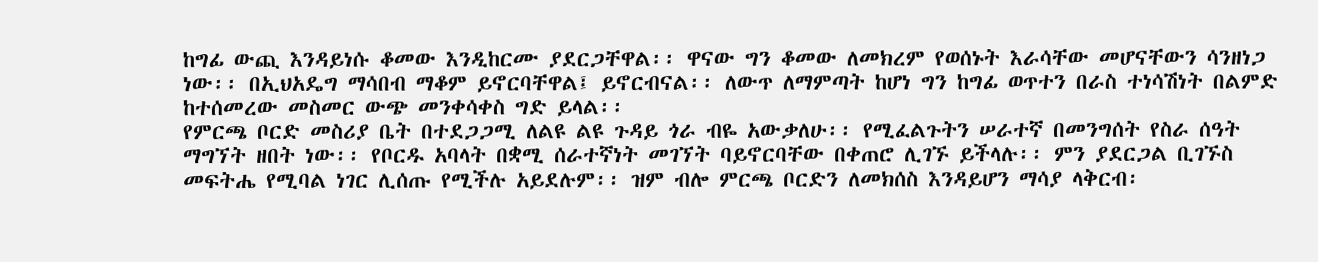ከግፊ ውጪ እንዳይነሱ ቆመው እንዲከርሙ ያደርጋቸዋል፡፡ ዋናው ግን ቆመው ለመክረም የወሰኑት እራሳቸው መሆናቸውን ሳንዘነጋ ነው፡፡ በኢህአዴግ ማሳበብ ማቆም ይኖርባቸዋል፤ ይኖርብናል፡፡ ለውጥ ለማምጣት ከሆነ ግን ከግፊ ወጥተን በራስ ተነሳሽነት በልምድ ከተሰመረው መስመር ውጭ መንቀሳቀስ ግድ ይላል፡፡
የምርጫ ቦርድ መስሪያ ቤት በተደጋጋሚ ለልዩ ልዩ ጉዳይ ጎራ ብዬ አውቃለሁ፡፡ የሚፈልጉትን ሠራተኛ በመንግሰት የስራ ሰዓት ማግኘት ዘበት ነው፡፡ የቦርዱ አባላት በቋሚ ሰራተኛነት መገኘት ባይኖርባቸው በቀጠሮ ሊገኙ ይችላሉ፡፡ ምን ያደርጋል ቢገኙስ መፍትሔ የሚባል ነገር ሊሰጡ የሚችሉ አይደሉም፡፡ ዝም ብሎ ምርጫ ቦርድን ለመክሰስ እንዳይሆን ማሳያ ላቅርብ፡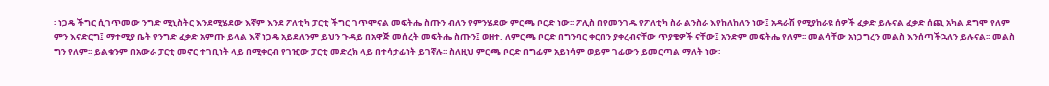፡ ነጋዴ ችግር ሲገጥመው ንግድ ሚኒስትር እንደሚሄደው እኛም እንደ ፖለቲካ ፓርቲ ችግር ገጥሞናል መፍትሔ ስጡን ብለን የምንሄደው ምርጫ ቦርድ ነው፡፡ ፖሊስ በየመንገዱ የፖለቲካ ስራ ልንስራ እየከለከለን ነው፤ አዳራሽ የሚያከራዩ ሰዎች ፈቃድ ይሉናል ፈቃድ ሰጪ አካል ደግሞ የለም ምን እናድርግ፤ ማተሚያ ቤት የንግድ ፈቃድ አምጡ ይላል እኛ ነጋዴ አይደለንም ይህን ጉዳይ በአዋጅ መሰረት መፍትሔ ስጡን፤ ወዘተ. ለምርጫ ቦርድ በግንባር ቀርበን ያቀረብናቸው ጥያቄዎች ናቸው፤ አንድም መፍትሔ የለም፡፡ መልሳቸው አነጋግረን መልስ እንሰጣችኋለን ይሉናል፡፡ መልስ ግን የለም፡፡ ይልቁንም በአውራ ፓርቲ መኖር ተገቢነት ላይ በሚቀርብ የገዢው ፓርቲ መድረክ ላይ በተሳታፊነት ይገኛሉ፡፡ ስለዚህ ምርጫ ቦርድ በግፊም አይነሳም ወይም ገፊውን ይመርጣል ማለት ነው፡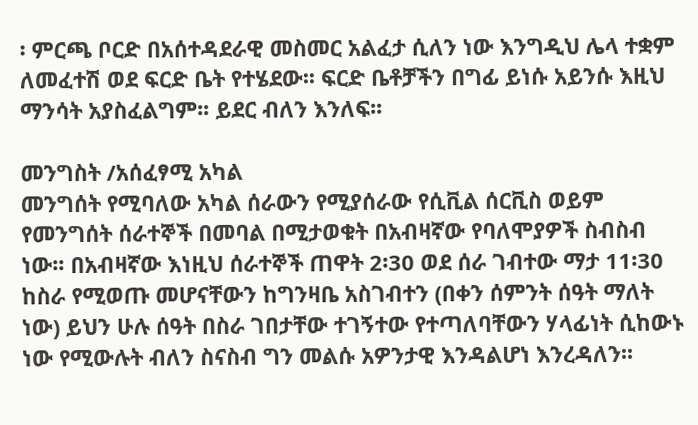፡ ምርጫ ቦርድ በአሰተዳደራዊ መስመር አልፈታ ሲለን ነው እንግዲህ ሌላ ተቋም ለመፈተሽ ወደ ፍርድ ቤት የተሄደው፡፡ ፍርድ ቤቶቻችን በግፊ ይነሱ አይንሱ እዚህ ማንሳት አያስፈልግም፡፡ ይደር ብለን እንለፍ፡፡

መንግስት /አሰፈፃሚ አካል
መንግሰት የሚባለው አካል ሰራውን የሚያሰራው የሲቪል ሰርቪስ ወይም የመንግሰት ሰራተኞች በመባል በሚታወቁት በአብዛኛው የባለሞያዎች ስብስብ ነው፡፡ በአብዛኛው እነዚህ ሰራተኞች ጠዋት 2፡30 ወደ ሰራ ገብተው ማታ 11፡30 ከስራ የሚወጡ መሆናቸውን ከግንዛቤ አስገብተን (በቀን ሰምንት ሰዓት ማለት ነው) ይህን ሁሉ ሰዓት በስራ ገበታቸው ተገኝተው የተጣለባቸውን ሃላፊነት ሲከውኑ ነው የሚውሉት ብለን ስናስብ ግን መልሱ አዎንታዊ እንዳልሆነ እንረዳለን፡፡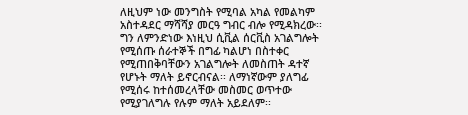ለዚህም ነው መንግስት የሚባል አካል የመልካም አስተዳደር ማሻሻያ መርዓ ግብር ብሎ የሚዳክረው፡፡ ግን ለምንድነው እነዚህ ሲቪል ሰርቪስ አገልግሎት የሚሰጡ ሰራተኞች በግፊ ካልሆነ በስተቀር የሚጠበቅባቸውን አገልግሎት ለመስጠት ዳተኛ የሆኑት ማለት ይኖርብናል፡፡ ለማነኛውም ያለግፊ የሚሰሩ ከተሰመረላቸው መስመር ወጥተው የሚያገለግሉ የሉም ማለት አይደለም፡፡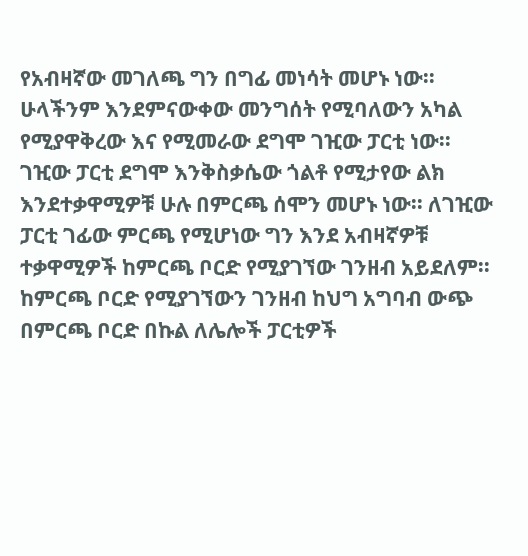የአብዛኛው መገለጫ ግን በግፊ መነሳት መሆኑ ነው፡፡ ሁላችንም እንደምናውቀው መንግሰት የሚባለውን አካል የሚያዋቅረው እና የሚመራው ደግሞ ገዢው ፓርቲ ነው፡፡ ገዢው ፓርቲ ደግሞ እንቅስቃሴው ጎልቶ የሚታየው ልክ እንደተቃዋሚዎቹ ሁሉ በምርጫ ሰሞን መሆኑ ነው፡፡ ለገዢው ፓርቲ ገፊው ምርጫ የሚሆነው ግን እንደ አብዛኛዎቹ ተቃዋሚዎች ከምርጫ ቦርድ የሚያገኘው ገንዘብ አይደለም፡፡ ከምርጫ ቦርድ የሚያገኘውን ገንዘብ ከህግ አግባብ ውጭ በምርጫ ቦርድ በኩል ለሌሎች ፓርቲዎች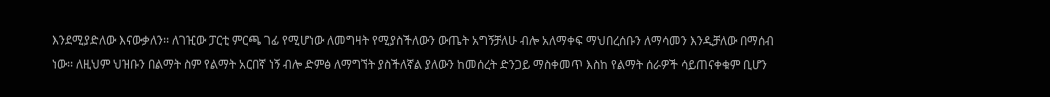እንደሚያድለው እናውቃለን፡፡ ለገዢው ፓርቲ ምርጫ ገፊ የሚሆነው ለመግዛት የሚያስችለውን ውጤት አግኝቻለሁ ብሎ አለማቀፍ ማህበረሰቡን ለማሳመን እንዲቻለው በማሰብ ነው፡፡ ለዚህም ህዝቡን በልማት ስም የልማት አርበኛ ነኝ ብሎ ድምፅ ለማግኘት ያስችለኛል ያለውን ከመሰረት ድንጋይ ማስቀመጥ እስከ የልማት ሰራዎች ሳይጠናቀቁም ቢሆን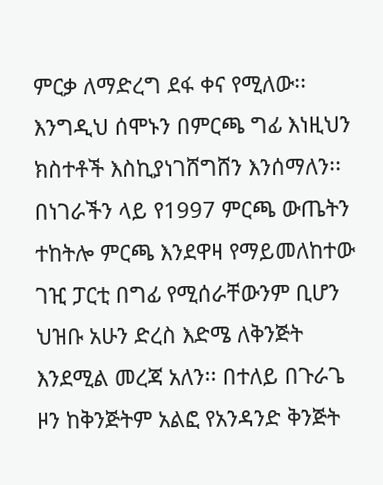ምርቃ ለማድረግ ደፋ ቀና የሚለው፡፡ እንግዲህ ሰሞኑን በምርጫ ግፊ እነዚህን ክስተቶች እስኪያነገሸግሸን እንሰማለን፡፡ በነገራችን ላይ የ1997 ምርጫ ውጤትን ተከትሎ ምርጫ እንደዋዛ የማይመለከተው ገዢ ፓርቲ በግፊ የሚሰራቸውንም ቢሆን ህዝቡ አሁን ድረስ እድሜ ለቅንጅት እንደሚል መረጃ አለን፡፡ በተለይ በጉራጌ ዞን ከቅንጅትም አልፎ የአንዳንድ ቅንጅት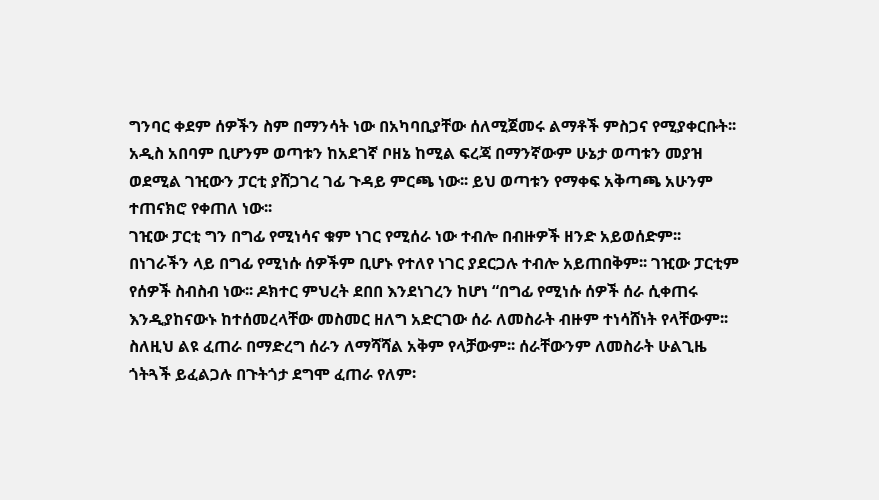ግንባር ቀደም ሰዎችን ስም በማንሳት ነው በአካባቢያቸው ሰለሚጀመሩ ልማቶች ምስጋና የሚያቀርቡት፡፡ አዲስ አበባም ቢሆንም ወጣቱን ከአደገኛ ቦዘኔ ከሚል ፍረጃ በማንኛውም ሁኔታ ወጣቱን መያዝ ወደሚል ገዢውን ፓርቲ ያሸጋገረ ገፊ ጉዳይ ምርጫ ነው፡፡ ይህ ወጣቱን የማቀፍ አቅጣጫ አሁንም ተጠናክሮ የቀጠለ ነው፡፡
ገዢው ፓርቲ ግን በግፊ የሚነሳና ቁም ነገር የሚሰራ ነው ተብሎ በብዙዎች ዘንድ አይወሰድም፡፡ በነገራችን ላይ በግፊ የሚነሱ ሰዎችም ቢሆኑ የተለየ ነገር ያደርጋሉ ተብሎ አይጠበቅም፡፡ ገዢው ፓርቲም የሰዎች ስብስብ ነው፡፡ ዶክተር ምህረት ደበበ እንደነገረን ከሆነ “በግፊ የሚነሱ ሰዎች ሰራ ሲቀጠሩ እንዲያከናውኑ ከተሰመረላቸው መስመር ዘለግ አድርገው ሰራ ለመስራት ብዙም ተነሳሸነት የላቸውም፡፡ ስለዚህ ልዩ ፈጠራ በማድረግ ሰራን ለማሻሻል አቅም የላቻውም፡፡ ሰራቸውንም ለመስራት ሁልጊዜ ጎትጓች ይፈልጋሉ በጉትጎታ ደግሞ ፈጠራ የለም፡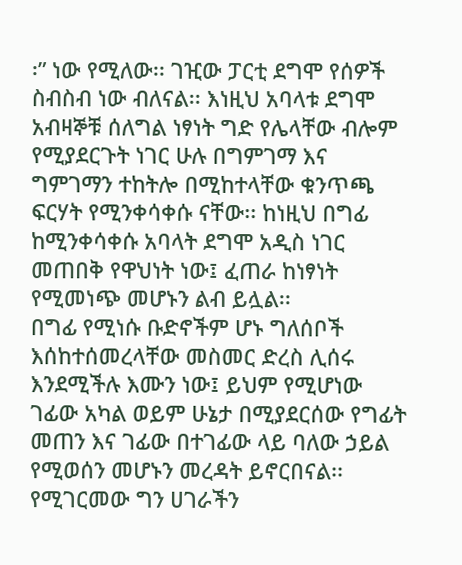፡” ነው የሚለው፡፡ ገዢው ፓርቲ ደግሞ የሰዎች ስብስብ ነው ብለናል፡፡ እነዚህ አባላቱ ደግሞ አብዛኞቹ ሰለግል ነፃነት ግድ የሌላቸው ብሎም የሚያደርጉት ነገር ሁሉ በግምገማ እና ግምገማን ተከትሎ በሚከተላቸው ቁንጥጫ ፍርሃት የሚንቀሳቀሱ ናቸው፡፡ ከነዚህ በግፊ ከሚንቀሳቀሱ አባላት ደግሞ አዲስ ነገር መጠበቅ የዋህነት ነው፤ ፈጠራ ከነፃነት የሚመነጭ መሆኑን ልብ ይሏል፡፡
በግፊ የሚነሱ ቡድኖችም ሆኑ ግለሰቦች እሰከተሰመረላቸው መስመር ድረስ ሊሰሩ እንደሚችሉ እሙን ነው፤ ይህም የሚሆነው ገፊው አካል ወይም ሁኔታ በሚያደርሰው የግፊት መጠን እና ገፊው በተገፊው ላይ ባለው ኃይል የሚወሰን መሆኑን መረዳት ይኖርበናል፡፡ የሚገርመው ግን ሀገራችን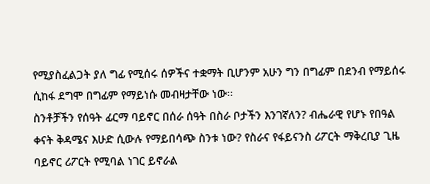የሚያስፈልጋት ያለ ግፊ የሚሰሩ ሰዎችና ተቋማት ቢሆንም አሁን ግን በግፊም በደንብ የማይሰሩ ሲከፋ ደግሞ በግፊም የማይነሱ መብዛታቸው ነው፡፡
ስንቶቻችን የሰዓት ፊርማ ባይኖር በሰራ ሰዓት በስራ ቦታችን እንገኛለን? ብሔራዊ የሆኑ የበዓል ቀናት ቅዳሜና እሁድ ሲውሉ የማይበሳጭ ስንቱ ነው? የስራና የፋይናንስ ሪፖርት ማቅረቢያ ጊዜ ባይኖር ሪፖርት የሚባል ነገር ይኖራል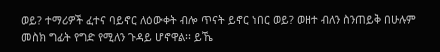ወይ? ተማሪዎች ፈተና ባይኖር ለዕውቀት ብሎ ጥናት ይኖር ነበር ወይ? ወዘተ ብለን ስንጠይቅ በሁሉም መስክ ግፊት የግድ የሚለን ጉዳይ ሆኖዋል፡፡ ይኼ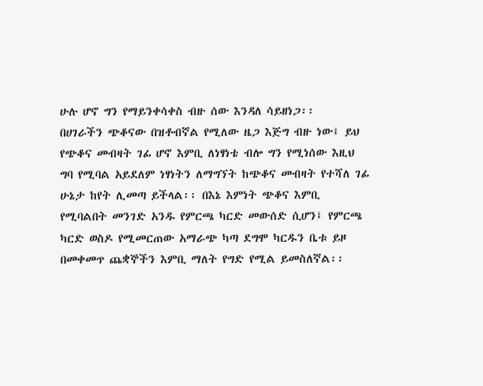ሁሉ ሆኖ ግን የማይንቀሳቀስ ብዙ ሰው እንዳለ ሳይዘነጋ፡፡
በሀገራችን ጭቆናው በዝቶብኛል የሚለው ዜጋ እጅግ ብዙ ነው፤ ይህ የጭቆና መብዛት ገፊ ሆኖ እምቢ ለነፃነቴ ብሎ ግን የሚነሰው እዚህ ግባ የሚባል አይደለም ነፃነትን ለማግኘት ከጭቆና መብዛት የተሻለ ገፊ ሁኔታ ከየት ሊመጣ ይችላል፡፡ በእኔ እምነት ጭቆና እምቢ የሚባልበት መንገድ አንዱ የምርጫ ካርድ መውሰድ ሲሆን፤ የምርጫ ካርድ ወስዶ የሚመርጠው አማራጭ ካጣ ደግሞ ካርዱን ቤቱ ይዞ በመቀመጥ ጨቋኞችን እምቢ ማለት የግድ የሚል ይመስለኛል፡፡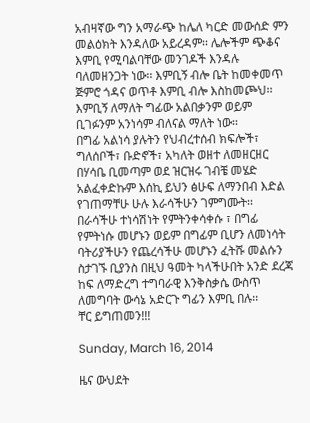አብዛኛው ግን አማራጭ ከሌለ ካርድ መውሰድ ምን መልዕክት እንዳለው አይረዳም፡፡ ሌሎችም ጭቆና እምቢ የሚባልባቸው መንገዶች እንዳሉ ባለመዘንጋት ነው፡፡ እምቢኝ ብሎ ቤት ከመቀመጥ ጅምሮ ጎዳና ወጥቶ እምቢ ብሎ እስከመጮህ፡፡ እምቢኝ ለማለት ግፊው አልበቃንም ወይም ቢገፉንም አንነሳም ብለናል ማለት ነው፡፡
በግፊ አልነሳ ያሉትን የህብረተሰብ ክፍሎች፣ ግለሰቦች፣ ቡድኖች፣ አካለት ወዘተ ለመዘርዘር በሃሳቤ ቢመጣም ወደ ዝርዝሩ ገብቼ መሄድ አልፈቀድኩም እሰኪ ይህን ፅሁፍ ለማንበብ እድል የገጠማቸሁ ሁሉ እራሳችሁን ገምግሙት፡፡ በራሳችሁ ተነሳሽነት የምትንቀሳቀሱ ፣ በግፊ የምትነሱ መሆኑን ወይም በግፊም ቢሆን ለመነሳት ባትሪያችሁን የጨረሳችሁ መሆኑን ፈትሹ መልሱን ስታገኙ ቢያንስ በዚህ ዓመት ካላችሁበት አንድ ደረጃ ከፍ ለማድረግ ተግባራዊ እንቅስቃሴ ውስጥ ለመግባት ውሳኔ አድርጉ ግፊን እምቢ በሉ፡፡
ቸር ይግጠመን!!!

Sunday, March 16, 2014

ዜና ውህደት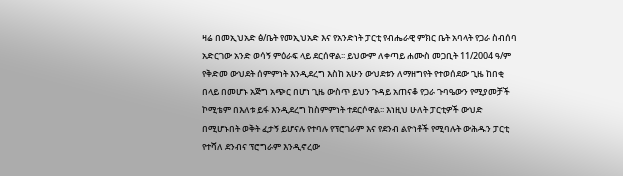ዛሬ በመኢህአድ ፅ/ቤት የመኢህአድ እና የአንድነት ፓርቲ የብሔራዊ ምክር ቤት አባላት የጋራ ስብሰባ አድርገው አንድ ወሳኝ ምዕራፍ ላይ ደርሰዋል፡፡ ይህውም ለቀጣይ ሐሙስ መጋቢት 11/2004 ዓ/ም የቅድመ ውህደት ሰምምነት እንዲደረግ እስከ አሁን ውህደቱን ለማዘግየት የተወሰደው ጊዜ ከበቂ በላይ በመሆኑ አጅግ አጭር በሆነ ጊዜ ውስጥ ይህን ጉዳይ አጠናቆ የጋራ ጉባዔውን የሚያመቻች ኮሚቴም በእለቱ ይፋ እንዲደረግ ከስምምነት ተደርሶዋል፡፡ እነዚህ ሁለት ፓርቲዎች ውህድ በሚሆኑበት ወቅት ፈታኝ ይሆናሉ የተባሉ የፕሮገራም እና የደንብ ልዮነቶች የሚባሉት ውሕዱን ፓርቲ የተሻለ ደንብና ፕሮግራም እንዲኖረው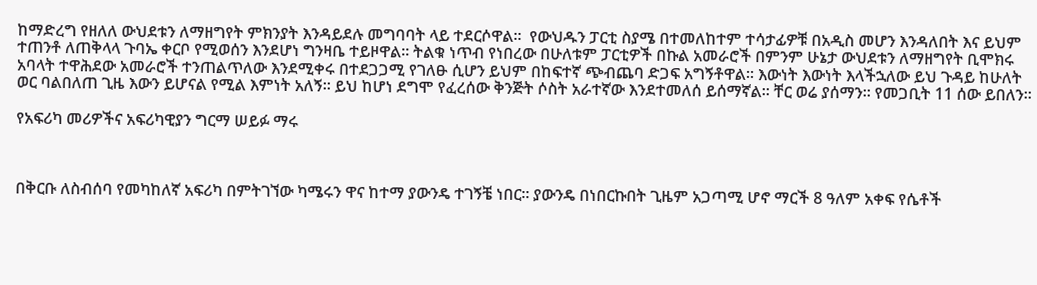ከማድረግ የዘለለ ውህደቱን ለማዘግየት ምክንያት እንዳይደሉ መግባባት ላይ ተደርሶዋል፡፡  የውህዱን ፓርቲ ስያሜ በተመለከተም ተሳታፊዎቹ በአዲስ መሆን እንዳለበት እና ይህም ተጠንቶ ለጠቅላላ ጉባኤ ቀርቦ የሚወሰን እንደሆነ ግንዛቤ ተይዞዋል፡፡ ትልቁ ነጥብ የነበረው በሁለቱም ፓርቲዎች በኩል አመራሮች በምንም ሁኔታ ውህደቱን ለማዘግየት ቢሞክሩ አባላት ተዋሕደው አመራሮች ተንጠልጥለው እንደሚቀሩ በተደጋጋሚ የገለፁ ሲሆን ይህም በከፍተኛ ጭብጨባ ድጋፍ አግኝቶዋል፡፡ እውነት እውነት እላችኋለው ይህ ጉዳይ ከሁለት ወር ባልበለጠ ጊዜ እውን ይሆናል የሚል እምነት አለኝ፡፡ ይህ ከሆነ ደግሞ የፈረሰው ቅንጅት ሶስት አራተኛው እንደተመለሰ ይሰማኛል፡፡ ቸር ወሬ ያሰማን፡፡ የመጋቢት 11 ሰው ይበለን፡፡

የአፍሪካ መሪዎችና አፍሪካዊያን ግርማ ሠይፉ ማሩ



በቅርቡ ለስብሰባ የመካከለኛ አፍሪካ በምትገኘው ካሜሩን ዋና ከተማ ያውንዴ ተገኝቼ ነበር፡፡ ያውንዴ በነበርኩበት ጊዜም አጋጣሚ ሆኖ ማርች 8 ዓለም አቀፍ የሴቶች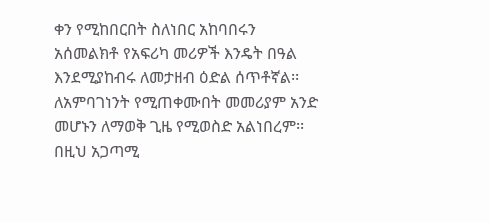ቀን የሚከበርበት ስለነበር አከባበሩን አሰመልክቶ የአፍሪካ መሪዎች እንዴት በዓል እንደሚያከብሩ ለመታዘብ ዕድል ሰጥቶኛል፡፡ ለአምባገነንት የሚጠቀሙበት መመሪያም አንድ መሆኑን ለማወቅ ጊዜ የሚወስድ አልነበረም፡፡ በዚህ አጋጣሚ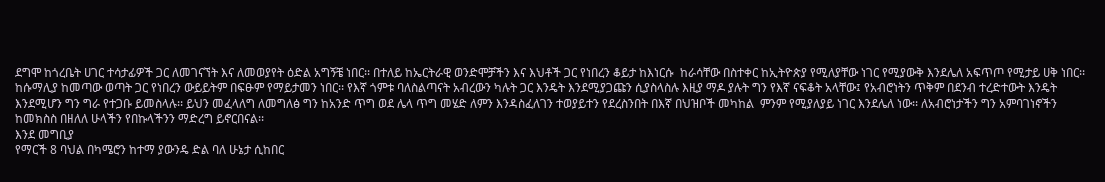ደግሞ ከጎረቤት ሀገር ተሳታፊዎች ጋር ለመገናኘት እና ለመወያየት ዕድል አግኝቼ ነበር፡፡ በተለይ ከኤርትራዊ ወንድሞቻችን እና እህቶች ጋር የነበረን ቆይታ ከእነርሱ  ከራሳቸው በስተቀር ከኢትዮጵያ የሚለያቸው ነገር የሚያውቅ እንደሌለ አፍጥጦ የሚታይ ሀቅ ነበር፡፡  ከሱማሊያ ከመጣው ወጣት ጋር የነበረን ውይይትም በፍፁም የማይታመን ነበር፡፡ የእኛ ጎምቱ ባለስልጣናት አብረውን ካሉት ጋር እንዴት እንደሚያጋጩን ሲያስላስሉ እዚያ ማዶ ያሉት ግን የእኛ ናፍቆት አላቸው፤ የአብሮነትን ጥቅም በደንብ ተረድተውት እንዴት እንደሚሆን ግን ግራ የተጋቡ ይመስላሉ፡፡ ይህን መፈላለግ ለመግለፅ ግን ከአንድ ጥግ ወደ ሌላ ጥግ መሄድ ለምን እንዳስፈለገን ተወያይተን የደረስንበት በእኛ በህዝቦች መካከል  ምንም የሚያለያይ ነገር እንደሌለ ነው፡፡ ለአብሮነታችን ግን አምባገነኖችን ከመክስስ በዘለለ ሁላችን የበኩላችንን ማድረግ ይኖርበናል፡፡
እንደ መግቢያ
የማርች 8 ባህል በካሜሮን ከተማ ያውንዴ ድል ባለ ሁኔታ ሲከበር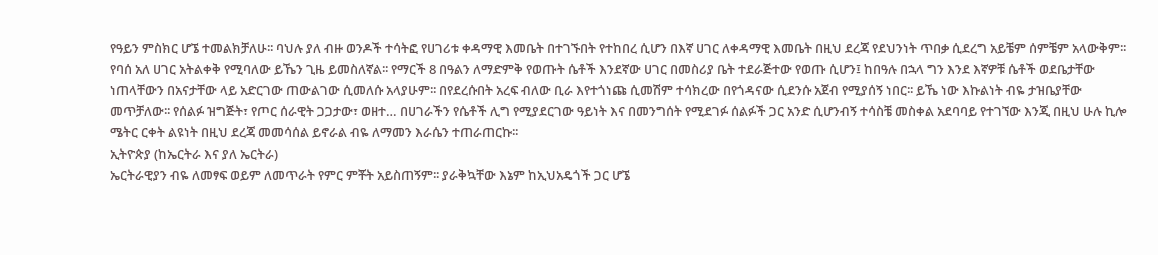የዓይን ምስክር ሆኜ ተመልክቻለሁ፡፡ ባህሉ ያለ ብዙ ወንዶች ተሳትፎ የሀገሪቱ ቀዳማዊ እመቤት በተገኙበት የተከበረ ሲሆን በእኛ ሀገር ለቀዳማዊ እመቤት በዚህ ደረጃ የደህንነት ጥበቃ ሲደረግ አይቼም ሰምቼም አላውቅም፡፡ የባሰ አለ ሀገር አትልቀቅ የሚባለው ይኼን ጊዜ ይመስለኛል፡፡ የማርች 8 በዓልን ለማድምቅ የወጡት ሴቶች እንደኛው ሀገር በመስሪያ ቤት ተደራጅተው የወጡ ሲሆን፤ ከበዓሉ በኋላ ግን እንደ እኛዎቹ ሴቶች ወደቤታቸው ነጠላቸውን በአናታቸው ላይ አድርገው ጠውልገው ሲመለሱ አላያሁም፡፡ በየደረሱበት አረፍ ብለው ቢራ እየተጎነጩ ሲመሽም ተሳክረው በየጎዳናው ሲደንሱ አጀብ የሚያሰኝ ነበር፡፡ ይኼ ነው እኩልነት ብዬ ታዝቤያቸው መጥቻለው፡፡ የሰልፉ ዝግጅት፣ የጦር ሰራዊት ጋጋታው፣ ወዘተ… በሀገራችን የሴቶች ሊግ የሚያደርገው ዓይነት እና በመንግሰት የሚደገፉ ሰልፉች ጋር አንድ ሲሆንብኝ ተሳስቼ መስቀል አደባባይ የተገኘው እንጂ በዚህ ሁሉ ኪሎ ሜትር ርቀት ልዩነት በዚህ ደረጃ መመሳሰል ይኖራል ብዬ ለማመን እራሴን ተጠራጠርኩ፡፡
ኢትዮጵያ (ከኤርትራ እና ያለ ኤርትራ)
ኤርትራዊያን ብዬ ለመፃፍ ወይም ለመጥራት የምር ምቾት አይስጠኝም፡፡ ያራቅኳቸው እኔም ከኢህአዴጎች ጋር ሆኜ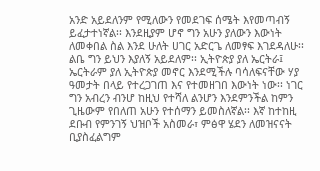አንድ አይደለንም የሚለውን የመደገፍ ሰሜት እየመጣብኝ ይፈታተነኛል፡፡ እንደዚያም ሆኖ ግን አሁን ያለውን እውነት ለመቀበል ስል እንደ ሁለት ሀገር አድርጌ ለመፃፍ እገደዳለሁ፡፡ ልቤ ግን ይህን እያለኝ አይደለም፡፡ ኢትዮጵያ ያለ ኤርትራ፤ ኤርትራም ያለ ኢትዮጵያ መኖር እንደሚችሉ ባሳለፍናቸው ሃያ ዓመታት በላይ የተረጋገጠ እና የተመዘገበ እውነት ነው፡፡ ነገር ግን አብረን ብንሆ ከዚህ የተሻለ ልንሆን እንደምንችል ከምን ጊዜውም የበለጠ አሁን የተሰማን ይመስለኛል፡፡ እኛ ከተከዚ ደቡብ የምንገኝ ህዝቦች አስመራ፣ ምፅዋ ሄደን ለመዝናናት ቢያስፈልግም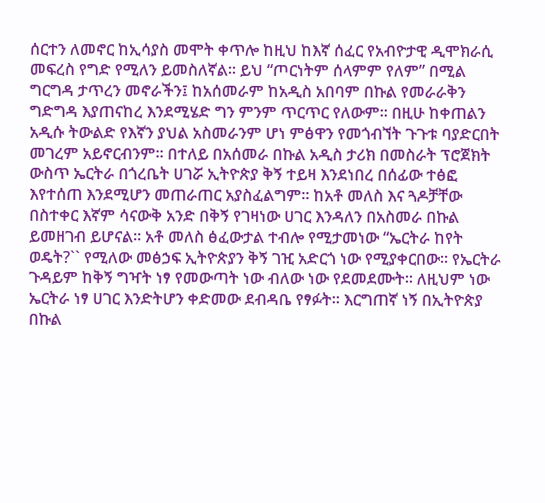ሰርተን ለመኖር ከኢሳያስ መሞት ቀጥሎ ከዚህ ከእኛ ሰፈር የአብዮታዊ ዲሞክራሲ መፍረስ የግድ የሚለን ይመስለኛል፡፡ ይህ “ጦርነትም ሰላምም የለም” በሚል ግርግዳ ታጥረን መኖራችን፤ ከአሰመራም ከአዲስ አበባም በኩል የመራራቅን ግድግዳ እያጠናከረ እንደሚሄድ ግን ምንም ጥርጥር የለውም፡፡ በዚሁ ከቀጠልን አዲሱ ትውልድ የእኛን ያህል አስመራንም ሆነ ምፅዋን የመጎብኘት ጉጉቱ ባያድርበት መገረም አይኖርብንም፡፡ በተለይ በአሰመራ በኩል አዲስ ታሪክ በመስራት ፕሮጀክት ውስጥ ኤርትራ በጎረቤት ሀገሯ ኢትዮጵያ ቅኝ ተይዛ እንደነበረ በሰፊው ተፅፎ እየተሰጠ እንደሚሆን መጠራጠር አያስፈልግም፡፡ ከአቶ መለስ እና ጓዶቻቸው በስተቀር እኛም ሳናውቅ አንድ በቅኝ የገዛነው ሀገር እንዳለን በአስመራ በኩል ይመዘገብ ይሆናል፡፡ አቶ መለስ ፅፈውታል ተብሎ የሚታመነው “ኤርትራ ከየት ወዴት?`` የሚለው መፅኃፍ ኢትዮጵያን ቅኝ ገዢ አድርጎ ነው የሚያቀርበው፡፡ የኤርትራ ጉዳይም ከቅኝ ግዣት ነፃ የመውጣት ነው ብለው ነው የደመደሙት፡፡ ለዚህም ነው ኤርትራ ነፃ ሀገር እንድትሆን ቀድመው ደብዳቤ የፃፉት፡፡ እርግጠኛ ነኝ በኢትዮጵያ በኩል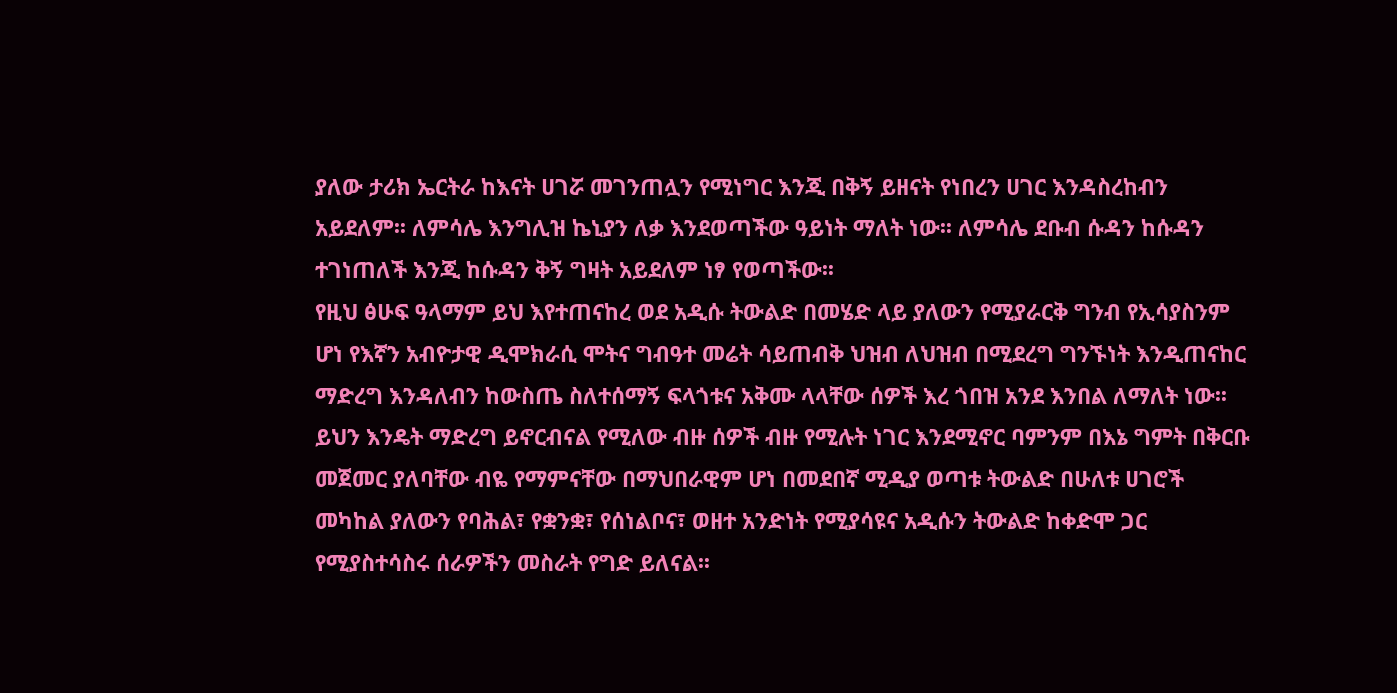ያለው ታሪክ ኤርትራ ከእናት ሀገሯ መገንጠሏን የሚነግር እንጂ በቅኝ ይዘናት የነበረን ሀገር እንዳስረከብን አይደለም፡፡ ለምሳሌ እንግሊዝ ኬኒያን ለቃ እንደወጣችው ዓይነት ማለት ነው፡፡ ለምሳሌ ደቡብ ሱዳን ከሱዳን ተገነጠለች እንጂ ከሱዳን ቅኝ ግዛት አይደለም ነፃ የወጣችው፡፡
የዚህ ፅሁፍ ዓላማም ይህ እየተጠናከረ ወደ አዲሱ ትውልድ በመሄድ ላይ ያለውን የሚያራርቅ ግንብ የኢሳያስንም ሆነ የእኛን አብዮታዊ ዲሞክራሲ ሞትና ግብዓተ መሬት ሳይጠብቅ ህዝብ ለህዝብ በሚደረግ ግንኙነት እንዲጠናከር ማድረግ እንዳለብን ከውስጤ ስለተሰማኝ ፍላጎቱና አቅሙ ላላቸው ሰዎች እረ ጎበዝ አንደ እንበል ለማለት ነው፡፡ ይህን እንዴት ማድረግ ይኖርብናል የሚለው ብዙ ሰዎች ብዙ የሚሉት ነገር እንደሚኖር ባምንም በእኔ ግምት በቅርቡ መጀመር ያለባቸው ብዬ የማምናቸው በማህበራዊም ሆነ በመደበኛ ሚዲያ ወጣቱ ትውልድ በሁለቱ ሀገሮች መካከል ያለውን የባሕል፣ የቋንቋ፣ የሰነልቦና፣ ወዘተ አንድነት የሚያሳዩና አዲሱን ትውልድ ከቀድሞ ጋር የሚያስተሳስሩ ሰራዎችን መስራት የግድ ይለናል፡፡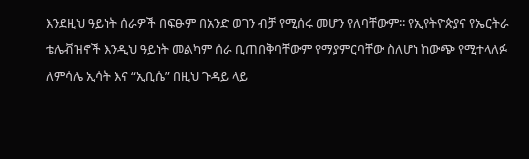እንደዚህ ዓይነት ሰራዎች በፍፁም በአንድ ወገን ብቻ የሚሰሩ መሆን የለባቸውም፡፡ የኢየትዮጵያና የኤርትራ ቴሌቭዝኖች እንዲህ ዓይነት መልካም ሰራ ቢጠበቅባቸውም የማያምርባቸው ስለሆነ ከውጭ የሚተላለፉ ለምሳሌ ኢሳት እና “ኢቢሴ” በዚህ ጉዳይ ላይ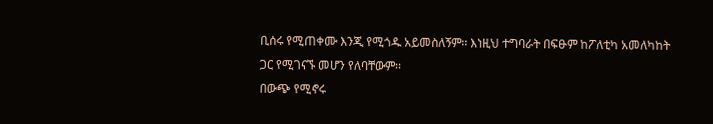ቢሰሩ የሚጠቀሙ እንጂ የሚጎዱ አይመስለኝም፡፡ እነዚህ ተግባራት በፍፁም ከፖለቲካ አመለካከት ጋር የሚገናኙ መሆን የለባቸውም፡፡
በውጭ የሚኖሩ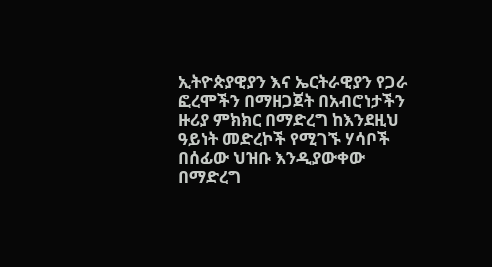ኢትዮጵያዊያን እና ኤርትራዊያን የጋራ ፎረሞችን በማዘጋጀት በአብሮነታችን ዙሪያ ምክክር በማድረግ ከእንደዚህ ዓይነት መድረኮች የሚገኙ ሃሳቦች በሰፊው ህዝቡ እንዲያውቀው በማድረግ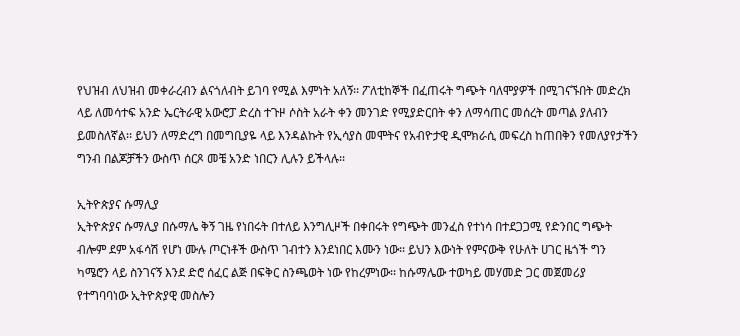የህዝብ ለህዝብ መቀራረብን ልናጎለብት ይገባ የሚል እምነት አለኝ፡፡ ፖለቲከኞች በፈጠሩት ግጭት ባለሞያዎች በሚገናኙበት መድረክ ላይ ለመሳተፍ አንድ ኤርትራዊ አውሮፓ ድረስ ተጉዞ ሶስት አራት ቀን መንገድ የሚያድርበት ቀን ለማሳጠር መሰረት መጣል ያለብን ይመስለኛል፡፡ ይህን ለማድረግ በመግቢያዬ ላይ እንዳልኩት የኢሳያስ መሞትና የአብዮታዊ ዲሞክራሲ መፍረስ ከጠበቅን የመለያየታችን ግንብ በልጆቻችን ውስጥ ሰርጾ መቼ አንድ ነበርን ሊሉን ይችላሉ፡፡

ኢትዮጵያና ሱማሊያ
ኢትዮጵያና ሱማሊያ በሱማሌ ቅኝ ገዜ የነበሩት በተለይ እንግሊዞች በቀበሩት የግጭት መንፈስ የተነሳ በተደጋጋሚ የድንበር ግጭት ብሎም ደም አፋሳሽ የሆነ ሙሉ ጦርነቶች ውስጥ ገብተን እንደነበር እሙን ነው፡፡ ይህን እውነት የምናውቅ የሁለት ሀገር ዜጎች ግን ካሜሮን ላይ ስንገናኝ እንደ ድሮ ሰፈር ልጅ በፍቅር ስንጫወት ነው የከረምነው፡፡ ከሱማሌው ተወካይ መሃመድ ጋር መጀመሪያ የተግባባነው ኢትዮጵያዊ መስሎን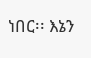ነበር፡፡ እኔን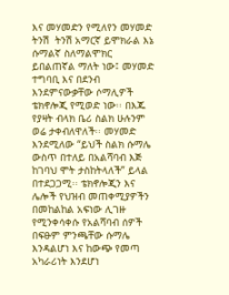እና መሃመድን የሚለየን መሃመድ ትንሽ  ትንሽ አማርኛ ይሞክራል እኔ ሱማልኛ ስለማልሞክር ይበልጠኛል ማለት ነው፤ መሃመድ ተግባቢ እና በደንብ እንደምናውቃቸው ሶማሊዎች ቴክኖሎጂ የሚወድ ነው፡፡ በእጁ የያዛት ብላክ ቤሪ ስልክ ሁሉንም ወሬ ታቀብለዋለች፡፡ መሃመድ እንደሚለው “ይህች ስልክ ሱማሌ ውስጥ በተለይ በአልሻባብ እጅ ከገባህ ሞት ታስከትላለች” ይላል በተደጋጋሚ፡፡ ቴክኖሎጂን እና ሌሎች የህዝብ መጠቀሚያዎችን በመከልከል አፍነው ሊገዙ የሚንቀሳቀሱ የአልሻባብ ሰዎች በፍፁም ምንጫቸው ሱማሌ እንዳልሆነ እና ከውጭ የመጣ አካራሪነት እንደሆነ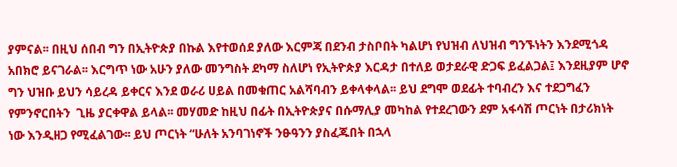ያምናል፡፡ በዚህ ሰበብ ግን በኢትዮጵያ በኩል እየተወሰደ ያለው እርምጃ በደንብ ታስቦበት ካልሆነ የህዝብ ለህዝብ ግንኙነትን እንደሚጎዳ አበክሮ ይናገራል፡፡ እርግጥ ነው አሁን ያለው መንግስት ደካማ ስለሆነ የኢትዮጵያ እርዳታ በተለይ ወታደራዊ ድጋፍ ይፈልጋል፤ እንደዚያም ሆኖ ግን ህዝቡ ይህን ሳይረዳ ይቀርና እንደ ወራሪ ሀይል በመቁጠር አልሻባብን ይቀላቀላል፡፡ ይህ ደግሞ ወደፊት ተባብረን እና ተደጋግፈን  የምንኖርበትን  ጊዜ ያርቀዋል ይላል፡፡ መሃመድ ከዚህ በፊት በኢትዮጵያና በሱማሊያ መካከል የተደረገውን ደም አፋሳሽ ጦርነት በታሪክነት ነው እንዲዘጋ የሚፈልገው፡፡ ይህ ጦርነት “ሁለት አንባገነኖች ንፁዓንን ያስፈጁበት በኋላ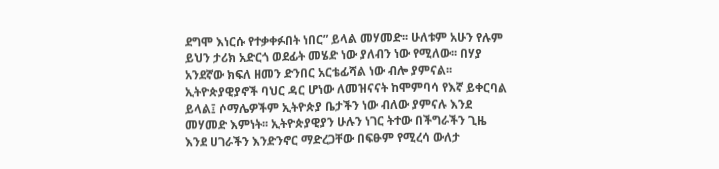ደግሞ እነርሱ የተቃቀፉበት ነበር” ይላል መሃመድ፡፡ ሁለቱም አሁን የሉም ይህን ታሪክ አድርጎ ወደፊት መሄድ ነው ያለብን ነው የሚለው፡፡ በሃያ አንደኛው ክፍለ ዘመን ድንበር አርቴፊሻል ነው ብሎ ያምናል፡፡ ኢትዮጵያዊያኖች ባህር ዳር ሆነው ለመዝናናት ከሞምባሳ የእኛ ይቀርባል ይላል፤ ሶማሌዎችም ኢትዮጵያ ቤታችን ነው ብለው ያምናሉ እንደ መሃመድ እምነት፡፡ ኢትዮጵያዊያን ሁሉን ነገር ትተው በችግራችን ጊዜ እንደ ሀገራችን እንድንኖር ማድረጋቸው በፍፁም የሚረሳ ውለታ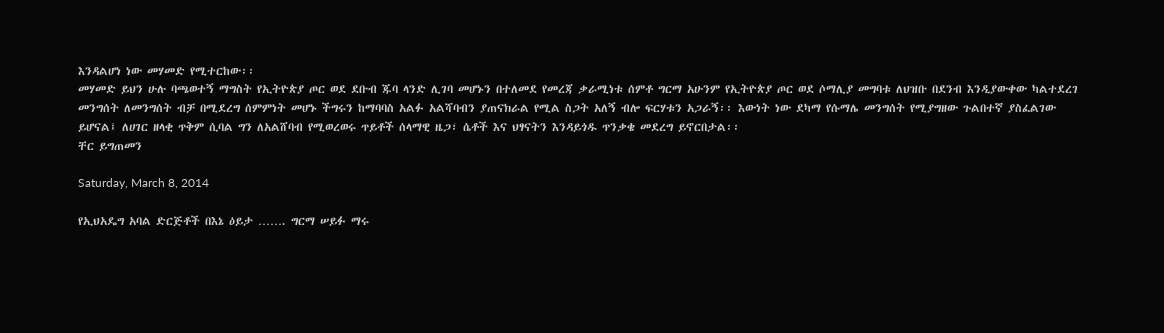እንዳልሆነ ነው መሃመድ የሚተርከው፡፡
መሃመድ ይህን ሁሉ ባጫወተኝ ማግስት የኢትዮጵያ ጦር ወደ ደቡብ ጁባ ላንድ ሊገባ መሆኑን በተለመደ የመረጃ ቃራሚነቱ ሰምቶ ግርማ አሁንም የኢትዮጵያ ጦር ወደ ሶማሊያ መግባቱ ለህዝቡ በደንብ እንዲያውቀው ካልተደረገ መንግሰት ለመንግሰት ብቻ በሚደረግ ሰምምነት መሆኑ ችግሩን ከማባባስ አልፉ አልሻባብን ያጠናክራል የሚል ስጋት አለኝ ብሎ ፍርሃቱን አጋራኝ፡፡ እውነት ነው ደካማ የሱማሌ መንግሰት የሚያግዘው ጉልበተኛ ያስፈልገው ይሆናል፤ ለሀገር ዘላቂ ጥቅም ሲባል ግን ለአልሸባብ የሚወረወሩ ጥይቶች ሰላማዊ ዜጋ፣ ሴቶች እና ህፃናትን እንዳይጎዱ ጥንቃቄ መደረግ ይኖርበታል፡፡
ቸር ይግጠመን

Saturday, March 8, 2014

የኢህአዴግ አባል ድርጅቶች በእኔ ዕይታ ……. ግርማ ሠይፉ ማሩ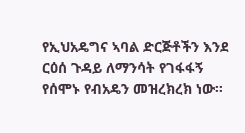የኢህአዴግና ኣባል ድርጅቶችን እንደ ርዕሰ ጉዳይ ለማንሳት የገፋፋኝ የሰሞኑ የብአዴን መዝረክረክ ነው፡፡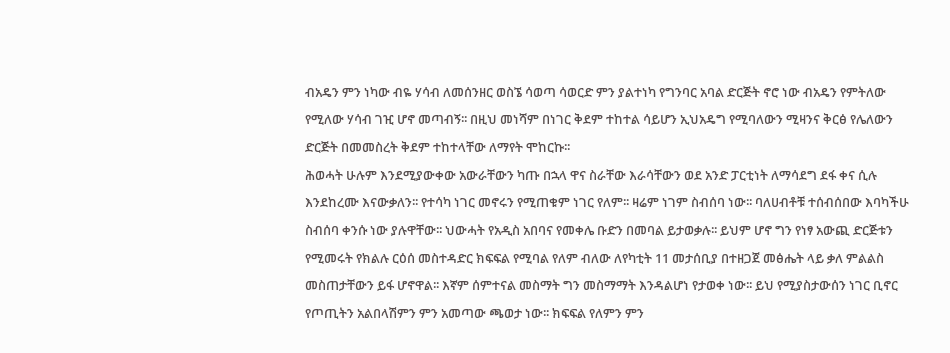ብአዴን ምን ነካው ብዬ ሃሳብ ለመሰንዘር ወስኜ ሳወጣ ሳወርድ ምን ያልተነካ የግንባር አባል ድርጅት ኖሮ ነው ብአዴን የምትለው የሚለው ሃሳብ ገዢ ሆኖ መጣብኝ፡፡ በዚህ መነሻም በነገር ቅደም ተከተል ሳይሆን ኢህአዴግ የሚባለውን ሚዛንና ቅርፅ የሌለውን ድርጅት በመመስረት ቅደም ተከተላቸው ለማየት ሞከርኩ፡፡
ሕወሓት ሁሉም እንደሚያውቀው አውራቸውን ካጡ በኋላ ዋና ስራቸው እራሳቸውን ወደ አንድ ፓርቲነት ለማሳደግ ደፋ ቀና ሲሉ እንደከረሙ እናውቃለን፡፡ የተሳካ ነገር መኖሩን የሚጠቁም ነገር የለም፡፡ ዛሬም ነገም ስብሰባ ነው፡፡ ባለሀብቶቹ ተሰብሰበው እባካችሁ ስብሰባ ቀንሱ ነው ያሉዋቸው፡፡ ህውሓት የአዲስ አበባና የመቀሌ ቡድን በመባል ይታወቃሉ፡፡ ይህም ሆኖ ግን የነፃ አውጪ ድርጅቱን የሚመሩት የክልሉ ርዕሰ መስተዳድር ክፍፍል የሚባል የለም ብለው ለየካቲት 11 መታሰቢያ በተዘጋጀ መፅሔት ላይ ቃለ ምልልስ መስጠታቸውን ይፋ ሆኖዋል፡፡ እኛም ሰምተናል መስማት ግን መስማማት እንዳልሆነ የታወቀ ነው፡፡ ይህ የሚያስታውሰን ነገር ቢኖር የጦጢትን አልበላሽምን ምን አመጣው ጫወታ ነው፡፡ ክፍፍል የለምን ምን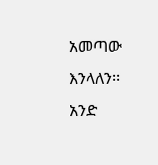አመጣው እንላለን፡፡ አንድ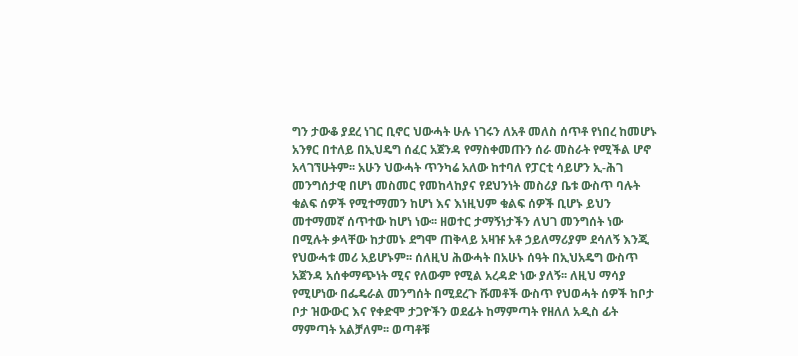ግን ታውቆ ያደረ ነገር ቢኖር ህውሓት ሁሉ ነገሩን ለአቶ መለስ ሰጥቶ የነበረ ከመሆኑ አንፃር በተለይ በኢህዴግ ሰፈር አጀንዳ የማስቀመጡን ሰራ መስራት የሚችል ሆኖ አላገኘሁትም፡፡ አሁን ህውሓት ጥንካሬ አለው ከተባለ የፓርቲ ሳይሆን ኢ-ሕገ መንግሰታዊ በሆነ መስመር የመከላከያና የደህንነት መስሪያ ቤቱ ውስጥ ባሉት ቁልፍ ሰዎች የሚተማመን ከሆነ እና እነዚህም ቁልፍ ሰዎች ቢሆኑ ይህን መተማመኛ ሰጥተው ከሆነ ነው፡፡ ዘወተር ታማኝነታችን ለህገ መንግሰት ነው በሚሉት ቃላቸው ከታመኑ ደግሞ ጠቅላይ አዛዡ አቶ ኃይለማሪያም ደሳለኝ እንጂ የህውሓቱ መሪ አይሆኑም፡፡ ሰለዚህ ሕውሓት በአሁኑ ሰዓት በኢህአዴግ ውስጥ አጀንዳ አሰቀማጭነት ሚና የለውም የሚል አረዳድ ነው ያለኝ፡፡ ለዚህ ማሳያ የሚሆነው በፌዴራል መንግሰት በሚደረጉ ሹመቶች ውስጥ የህወሓት ሰዎች ከቦታ ቦታ ዝውውር እና የቀድሞ ታጋዮችን ወደፊት ከማምጣት የዘለለ አዲስ ፊት ማምጣት አልቻለም፡፡ ወጣቶቹ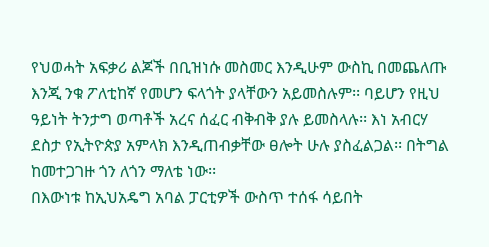የህወሓት አፍቃሪ ልጆች በቢዝነሱ መስመር እንዲሁም ውስኪ በመጨለጡ እንጂ ንቁ ፖለቲከኛ የመሆን ፍላጎት ያላቸውን አይመስሉም፡፡ ባይሆን የዚህ ዓይነት ትንታግ ወጣቶች አረና ሰፈር ብቅብቅ ያሉ ይመስላሉ፡፡ እነ አብርሃ ደስታ የኢትዮጵያ አምላክ እንዲጠብቃቸው ፀሎት ሁሉ ያስፈልጋል፡፡ በትግል ከመተጋገዙ ጎን ለጎን ማለቴ ነው፡፡
በእውነቱ ከኢህአዴግ አባል ፓርቲዎች ውስጥ ተሰፋ ሳይበት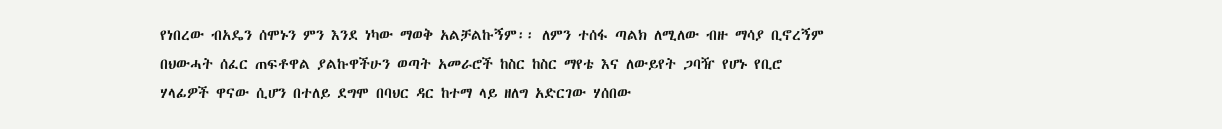የነበረው ብአዴን ሰሞኑን ምን እንደ ነካው ማወቅ አልቻልኩኝም፡፡ ለምን ተሰፋ ጣልክ ለሚለው ብዙ ማሳያ ቢኖረኝም በህውሓት ሰፈር ጠፍቶዋል ያልኩዋችሁን ወጣት አመራሮች ከስር ከስር ማየቴ እና ለውይየት ጋባዥ የሆኑ የቢሮ ሃላፊዎች ዋናው ሲሆን በተለይ ደግሞ በባህር ዳር ከተማ ላይ ዘለግ አድርገው ሃሰበው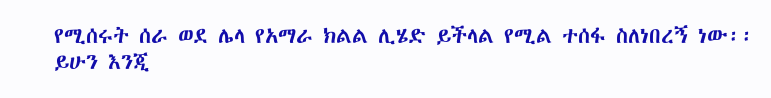የሚሰሩት ሰራ ወደ ሌላ የአማራ ክልል ሊሄድ ይችላል የሚል ተሰፋ ስለነበረኝ ነው፡፡ ይሁን እንጂ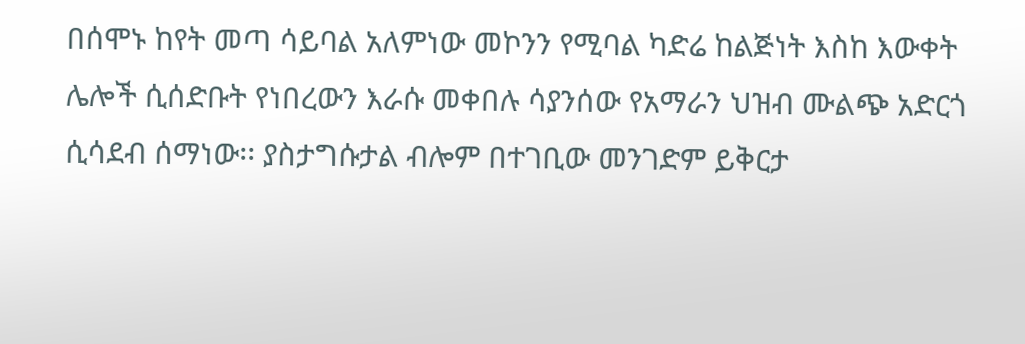በሰሞኑ ከየት መጣ ሳይባል አለምነው መኮንን የሚባል ካድሬ ከልጅነት እስከ እውቀት ሌሎች ሲሰድቡት የነበረውን እራሱ መቀበሉ ሳያንሰው የአማራን ህዝብ ሙልጭ አድርጎ ሲሳደብ ሰማነው፡፡ ያስታግሱታል ብሎም በተገቢው መንገድም ይቅርታ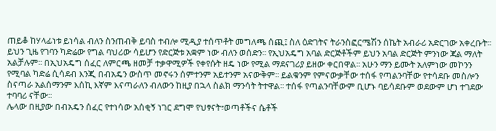ጠይቆ ከሃላፊነቱ ይነሳል ብለን ስንጠብቅ ይባስ ተብሎ ሚዲያ ተሰጥቶት መግለጫ ሰጪ፤ ስለ ዕድገትና ትራንስፎርሜሽን ሰኬት አብራሪ አድርገው አቀረቡት፡፡ ይህን ጊዜ የገባን ካድሬው የግል ባህሪው ሳይሆን የድርጅቱ አቋም ነው ብለን ወሰድን፡፡ የኢህአዴግ አባል ድርጅቶችም ይህን አባል ድርጅት ምንነው ጃል ማለት አልቻሉም፡፡ በኢህአዴግ ሰፈር ለምርጫ ዘመቻ ተቃዋሚዎች የቀየሱት ዘዴ ነው የሚል ማደናገሪያ ይዘው ቀርበዋል፡፡ አሁን ማን ይሙት አለምነው መኮንን የሚባል ካድሬ ሲሳደብ እንጂ በብአዴን ውስጥ መኖሩን ሰምተንም አይተንም አናውቅም፡፡ ይልቁንም የምናውቃቸው ተሰፋ የጣልንባቸው የተሳደቡ መስሎን ስናጣራ አልሰማንም እሰኪ እኛም እናጣራለን ብለውን ከዚያ በኋላ ስልክ ማንሳት ትተዋል፡፡ ተሰፋ የጣልንባቸውም ቢሆኑ ባይሳደቡም ወደውም ሆነ ተገደው ተባባሪ ናቸው፡፡
ሌላው በዚያው በብአዴን ሰፈር የተነሳው አሰቂኝ ነገር ደግሞ የህፃናት፣ወጣቶችና ሴቶች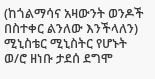(ከጎልማሳና አዛውንት ወንዶች በስተቀር ልንለው እንችላለን) ሚኒስቴር ሚኒስትር የሆኑት ወ/ሮ ዘነቡ ታደሰ ደግሞ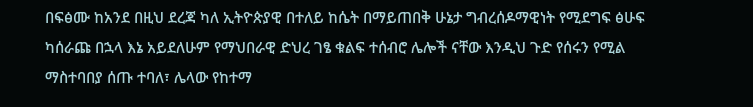በፍፅሙ ከአንደ በዚህ ደረጃ ካለ ኢትዮጵያዊ በተለይ ከሴት በማይጠበቅ ሁኔታ ግብረሰዶማዊነት የሚደግፍ ፅሁፍ ካሰራጩ በኋላ እኔ አይደለሁም የማህበራዊ ድህረ ገፄ ቁልፍ ተሰብሮ ሌሎች ናቸው እንዲህ ጉድ የሰሩን የሚል ማስተባበያ ሰጡ ተባለ፣ ሌላው የከተማ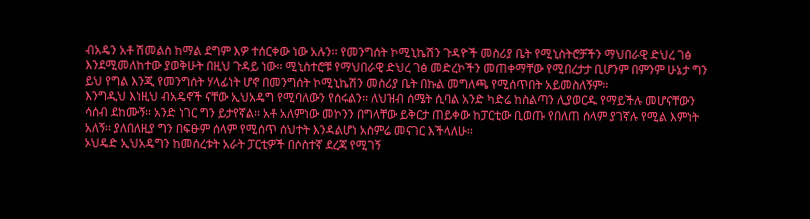ብአዴን አቶ ሽመልስ ከማል ደግም እዎ ተሰርቀው ነው አሉን፡፡ የመንግሰት ኮሚኒኬሽን ጉዳዮች መስሪያ ቤት የሚኒስትሮቻችን ማህበራዊ ድህረ ገፅ እንደሚመለከተው ያወቅሁት በዚህ ጉዳይ ነው፡፡ ሚኒስተሮቹ የማህበራዊ ድህረ ገፅ መድረኮችን መጠቀማቸው የሚበረታታ ቢሆንም በምንም ሁኔታ ግን ይህ የግል እንጂ የመንግሰት ሃላፊነት ሆኖ በመንግሰት ኮሚኒኬሽን መስሪያ ቤት በኩል መግለጫ የሚሰጥበት አይመስለኝም፡፡
እንግዲህ እነዚህ ብአዴኖች ናቸው ኢህአዴግ የሚባለውን የሰሩልን፡፡ ለህዝብ ሰሜት ሲባል አንድ ካድሬ ከስልጣን ሊያወርዱ የማይችሉ መሆናቸውን ሳሰብ ደከሙኝ፡፡ አንድ ነገር ግን ይታየኛል፡፡ አቶ አለምነው መኮንን በግላቸው ይቅርታ ጠይቀው ከፓርቲው ቢወጡ የበለጠ ሰላም ያገኛሉ የሚል እምነት አለኝ፡፡ ያለበለዚያ ግን በፍፁም ሰላም የሚሰጥ ሰህተት እንዳልሆነ አስምሬ መናገር እችላለሁ፡፡
ኦህዴድ ኢህአዴግን ከመሰረቱት አራት ፓርቲዎች በሶስተኛ ደረጃ የሚገኝ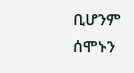ቢሆንም ሰሞኑን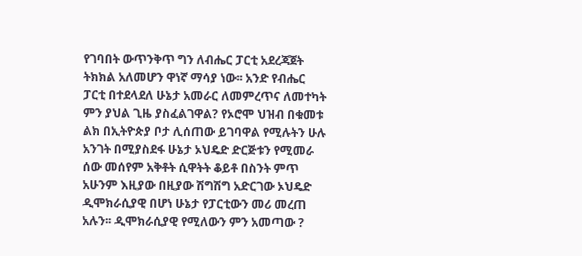የገባበት ውጥንቅጥ ግን ለብሔር ፓርቲ አደረጃጀት ትክክል አለመሆን ዋነኛ ማሳያ ነው፡፡ አንድ የብሔር ፓርቲ በተደላደለ ሁኔታ አመራር ለመምረጥና ለመተካት ምን ያህል ጊዜ ያስፈልገዋል? የኦሮሞ ህዝብ በቁመቱ ልክ በኢትዮጵያ ቦታ ሊሰጠው ይገባዋል የሚሉትን ሁሉ አንገት በሚያስደፋ ሁኔታ ኦህዴድ ድርጅቱን የሚመራ ሰው መሰየም አቅቶት ሲዋትት ቆይቶ በስንት ምጥ አሁንም እዚያው በዚያው ሽግሽግ አድርገው ኦህዴድ ዲሞክራሲያዊ በሆነ ሁኔታ የፓርቲውን መሪ መረጠ አሉን፡፡ ዲሞክራሲያዊ የሚለውን ምን አመጣው ?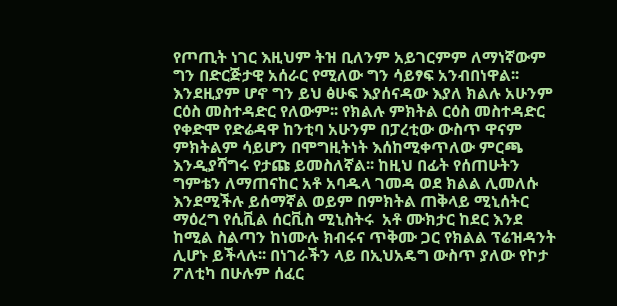የጦጢት ነገር እዚህም ትዝ ቢለንም አይገርምም ለማነኛውም ግን በድርጅታዊ አሰራር የሚለው ግን ሳይፃፍ አንብበነዋል፡፡ እንደዚያም ሆኖ ግን ይህ ፅሁፍ እያሰናዳው እያለ ክልሉ አሁንም ርዕስ መስተዳድር የለውም፡፡ የክልሉ ምክትል ርዕስ መስተዳድር የቀድሞ የድሬዳዋ ከንቲባ አሁንም በፓረቲው ውስጥ ዋናም ምክትልም ሳይሆን በሞግዚትነት እሰከሚቀጥለው ምርጫ እንዲያሻግሩ የታጩ ይመስለኛል፡፡ ከዚህ በፊት የሰጠሁትን ግምቴን ለማጠናከር አቶ አባዱላ ገመዳ ወደ ክልል ሊመለሱ እንደሚችሉ ይሰማኛል ወይም በምክትል ጠቅላይ ሚኒሰትር ማዕረግ የሲቪል ሰርቪስ ሚኒስትሩ  አቶ ሙክታር ከደር እንደ ከሚል ስልጣን ከነሙሉ ክብሩና ጥቅሙ ጋር የክልል ፕሬዝዳንት ሊሆኑ ይችላሉ፡፡ በነገራችን ላይ በኢህአዴግ ውስጥ ያለው የኮታ ፖለቲካ በሁሉም ሰፈር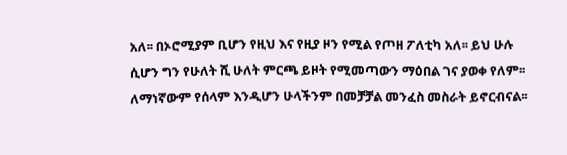አለ፡፡ በኦሮሚያም ቢሆን የዚህ እና የዚያ ዞን የሚል የጦዘ ፖለቲካ አለ፡፡ ይህ ሁሉ ሲሆን ግን የሁለት ሺ ሁለት ምርጫ ይዞት የሚመጣውን ማዕበል ገና ያወቀ የለም፡፡ ለማነኛውም የሰላም እንዲሆን ሁላችንም በመቻቻል መንፈስ መስራት ይኖርብናል፡፡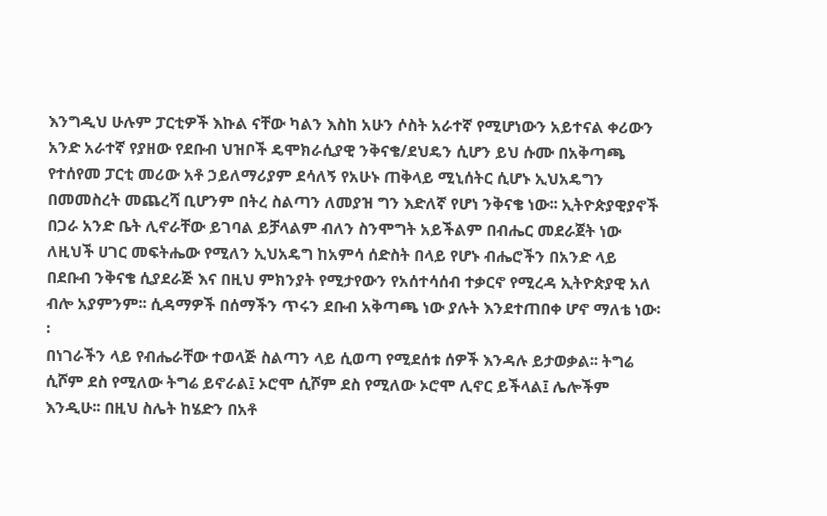እንግዲህ ሁሉም ፓርቲዎች እኩል ናቸው ካልን እስከ አሁን ሶስት አራተኛ የሚሆነውን አይተናል ቀሪውን አንድ አራተኛ የያዘው የደቡብ ህዝቦች ዴሞክራሲያዊ ንቅናቄ/ደህዴን ሲሆን ይህ ሱሙ በአቅጣጫ የተሰየመ ፓርቲ መሪው አቶ ኃይለማሪያም ደሳለኝ የአሁኑ ጠቅላይ ሚኒሰትር ሲሆኑ ኢህአዴግን በመመስረት መጨረሻ ቢሆንም በትረ ስልጣን ለመያዝ ግን እድለኛ የሆነ ንቅናቄ ነው፡፡ ኢትዮጵያዊያኖች በጋራ አንድ ቤት ሊኖራቸው ይገባል ይቻላልም ብለን ስንሞግት አይችልም በብሔር መደራጀት ነው ለዚህች ሀገር መፍትሔው የሚለን ኢህአዴግ ከአምሳ ሰድስት በላይ የሆኑ ብሔሮችን በአንድ ላይ በደቡብ ንቅናቄ ሲያደራጅ እና በዚህ ምክንያት የሚታየውን የአሰተሳሰብ ተቃርኖ የሚረዳ ኢትዮጵያዊ አለ ብሎ አያምንም፡፡ ሲዳማዎች በሰማችን ጥሩን ደቡብ አቅጣጫ ነው ያሉት እንደተጠበቀ ሆኖ ማለቴ ነው፡፡
በነገራችን ላይ የብሔራቸው ተወላጅ ስልጣን ላይ ሲወጣ የሚደሰቱ ሰዎች እንዳሉ ይታወቃል፡፡ ትግሬ ሲሾም ደስ የሚለው ትግሬ ይኖራል፤ ኦሮሞ ሲሾም ደስ የሚለው ኦሮሞ ሊኖር ይችላል፤ ሌሎችም እንዲሁ፡፡ በዚህ ስሌት ከሄድን በአቶ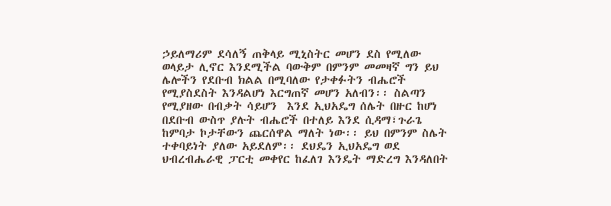ኃይለማሪም ደሳለኝ ጠቅላይ ሚኒስትር መሆን ደስ የሚለው ወላይታ ሊኖር እንደሚችል ባውቅም በምንም መመዛኛ ግን ይህ ሌሎችን የደቡብ ክልል በሚባለው የታቀፉትን ብሔሮች የሚያስደስት እንዳልሆነ እርግጠኛ መሆን አለብን፡፡ ስልጣን የሚያዘው በብቃት ሳይሆን  እንደ ኢህአዴግ ሰሌት በዙር ከሆነ በደቡብ ውስጥ ያሉት ብሔሮች በተለይ እንደ ሲዳማ፣ጉራጌ ከምባታ ኮታቸውን ጨርሰዋል ማለት ነው፡፡ ይህ በምንም ስሌት ተቀባይነት ያለው አይደለም፡፡ ደህዴን ኢህአዴግ ወደ ህብረብሔራዊ ፓርቲ መቀየር ከፈለገ እንዴት ማድረግ እንዳለበት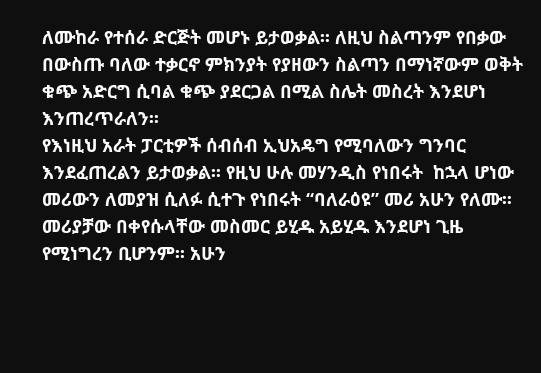ለሙከራ የተሰራ ድርጅት መሆኑ ይታወቃል፡፡ ለዚህ ስልጣንም የበቃው በውስጡ ባለው ተቃርኖ ምክንያት የያዘውን ስልጣን በማነኛውም ወቅት ቁጭ አድርግ ሲባል ቁጭ ያደርጋል በሚል ስሌት መስረት እንደሆነ እንጠረጥራለን፡፡
የእነዚህ አራት ፓርቲዎች ሰብሰብ ኢህአዴግ የሚባለውን ግንባር እንደፈጠረልን ይታወቃል፡፡ የዚህ ሁሉ መሃንዲስ የነበሩት  ከኋላ ሆነው መሪውን ለመያዝ ሲለፉ ሲተጉ የነበሩት “ባለራዕዩ” መሪ አሁን የለሙ፡፡ መሪያቻው በቀየሱላቸው መስመር ይሂዱ አይሂዱ እንደሆነ ጊዜ የሚነግረን ቢሆንም፡፡ አሁን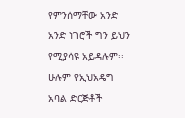የምንሰማቸው አንድ አንድ ነገሮች ግን ይህን የሚያሳዩ አይዳሉም፡፡ ሁሉም የኢህአዴግ አባል ድርጅቶች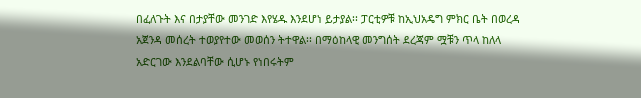በፈለጉት እና በታያቸው መንገድ እየሄዱ እንደሆነ ይታያል፡፡ ፓርቲዎቹ ከኢህአዴግ ምክር ቤት በወረዳ አጀንዳ መሰረት ተወያየተው መወሰን ትተዋል፡፡ በማዕከላዊ መንግሰት ደረጃም ሟቹን ጥላ ከለላ አድርገው እንደልባቸው ሲሆኑ የነበሩትም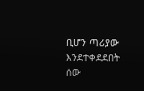ቢሆን ጣሪያው እንደተቀደደበት ሰው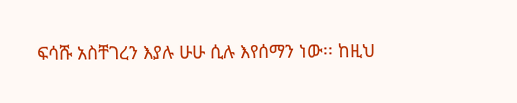ፍሳሹ አስቸገረን እያሉ ሁሁ ሲሉ እየሰማን ነው፡፡ ከዚህ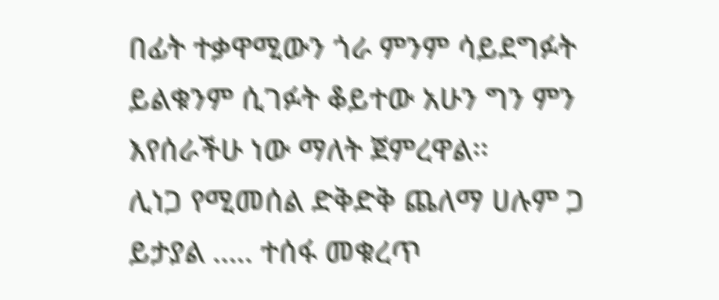በፊት ተቃዋሚውን ጎራ ምንም ሳይደግፉት ይልቁንም ሲገፉት ቆይተው አሁን ግን ምን እየሰራችሁ ነው ማለት ጀምረዋል፡፡
ሊነጋ የሚመሰል ድቅድቅ ጨለማ ሀሉም ጋ ይታያል ….. ተሰፋ መቁረጥ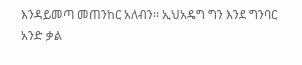እንዳይመጣ መጠንከር አለብን፡፡ ኢህአዴግ ግን እንደ ግንባር አንድ ቃል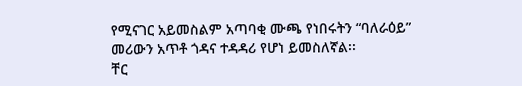የሚናገር አይመስልም አጣባቂ ሙጫ የነበሩትን “ባለራዕይ” መሪውን አጥቶ ጎዳና ተዳዳሪ የሆነ ይመስለኛል፡፡
ቸር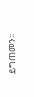ይግጠመን፡፡